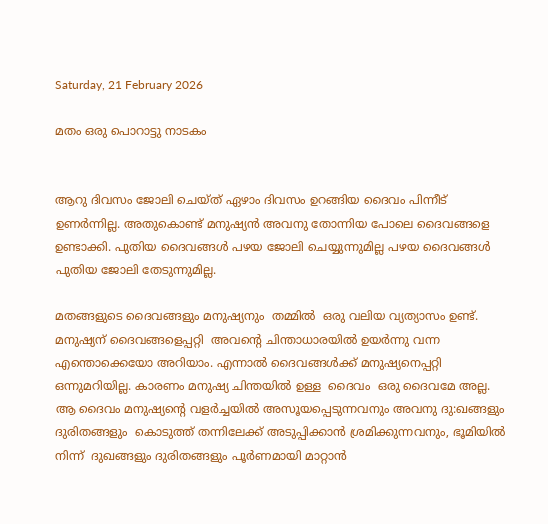Saturday, 21 February 2026

മതം ഒരു പൊറാട്ടു നാടകം


ആറു ദിവസം ജോലി ചെയ്ത് ഏഴാം ദിവസം ഉറങ്ങിയ ദൈവം പിന്നീട് ഉണര്‍ന്നില്ല. അതുകൊണ്ട് മനുഷ്യന്‍ അവനു തോന്നിയ പോലെ ദൈവങ്ങളെ ഉണ്ടാക്കി. പുതിയ ദൈവങ്ങള്‍ പഴയ ജോലി ചെയ്യുന്നുമില്ല പഴയ ദൈവങ്ങള്‍ പുതിയ ജോലി തേടുന്നുമില്ല.

മതങ്ങളുടെ ദൈവങ്ങളും മനുഷ്യനും  തമ്മില്‍  ഒരു വലിയ വ്യത്യാസം ഉണ്ട്. മനുഷ്യന് ദൈവങ്ങളെപ്പറ്റി  അവന്റെ ചിന്താധാരയില്‍ ഉയര്‍ന്നു വന്ന എന്തൊക്കെയോ അറിയാം. എന്നാല്‍ ദൈവങ്ങള്‍ക്ക് മനുഷ്യനെപ്പറ്റി  ഒന്നുമറിയില്ല. കാരണം മനുഷ്യ ചിന്തയില്‍ ഉള്ള  ദൈവം  ഒരു ദൈവമേ അല്ല. ആ ദൈവം മനുഷ്യന്റെ വളര്‍ച്ചയില്‍ അസൂയപ്പെടുന്നവനും അവനു ദു:ഖങ്ങളും ദുരിതങ്ങളും  കൊടുത്ത് തന്നിലേക്ക് അടുപ്പിക്കാന്‍ ശ്രമിക്കുന്നവനും, ഭൂമിയില്‍ നിന്ന്  ദുഖങ്ങളും ദുരിതങ്ങളും പൂര്‍ണമായി മാറ്റാന്‍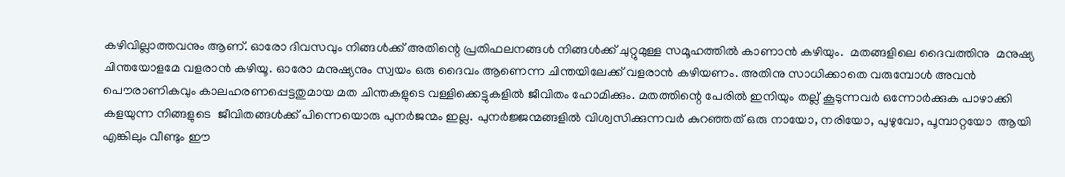കഴിവില്ലാത്തവനും ആണ്. ഓരോ ദിവസവും നിങ്ങള്‍ക്ക് അതിന്റെ പ്രതിഫലനങ്ങള്‍ നിങ്ങള്‍ക്ക് ചുറ്റുമുള്ള സമൂഹത്തില്‍ കാണാന്‍ കഴിയും.  മതങ്ങളിലെ ദൈവത്തിനു  മനുഷ്യ ചിന്തയോളമേ വളരാന്‍ കഴിയൂ. ഓരോ മനുഷ്യനും സ്വയം ഒരു ദൈവം ആണെന്ന ചിന്തയിലേക്ക് വളരാന്‍ കഴിയണം. അതിനു സാധിക്കാതെ വരുമ്പോള്‍ അവന്‍ പൌരാണികവും കാലഹരണപ്പെട്ടതുമായ മത ചിന്തകളുടെ വള്ളിക്കെട്ടുകളില്‍ ജീവിതം ഹോമിക്കും. മതത്തിന്റെ പേരില്‍ ഇനിയും തല്ല് കൂടുന്നവര്‍ ഒന്നോര്‍ക്കുക പാഴാക്കി കളയുന്ന നിങ്ങളുടെ  ജീവിതങ്ങള്‍ക്ക് പിന്നെയൊരു പുനര്‍ജന്മം ഇല്ല. പുനര്‍ജ്ജന്മങ്ങളില്‍ വിശ്വസിക്കുന്നവര്‍ കുറഞ്ഞത്‌ ഒരു നായോ, നരിയോ, പുഴുവോ, പൂമ്പാറ്റയോ  ആയി എങ്കിലും വീണ്ടും ഈ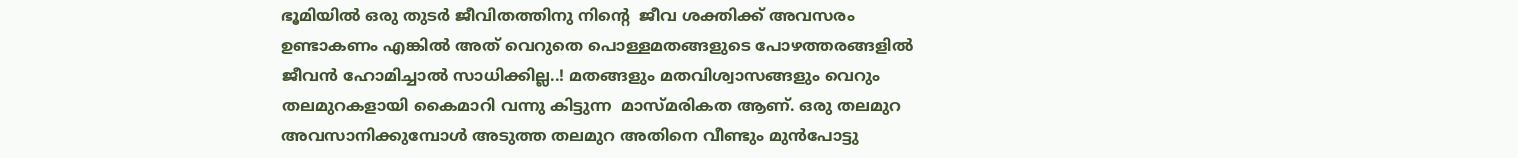ഭൂമിയില്‍ ഒരു തുടര്‍ ജീവിതത്തിനു നിന്റെ  ജീവ ശക്തിക്ക് അവസരം ഉണ്ടാകണം എങ്കില്‍ അത് വെറുതെ പൊള്ളമതങ്ങളുടെ പോഴത്തരങ്ങളില്‍ ജീവന്‍ ഹോമിച്ചാല്‍ സാധിക്കില്ല..! മതങ്ങളും മതവിശ്വാസങ്ങളും വെറും തലമുറകളായി കൈമാറി വന്നു കിട്ടുന്ന  മാസ്മരികത ആണ്. ഒരു തലമുറ അവസാനിക്കുമ്പോള്‍ അടുത്ത തലമുറ അതിനെ വീണ്ടും മുന്‍പോട്ടു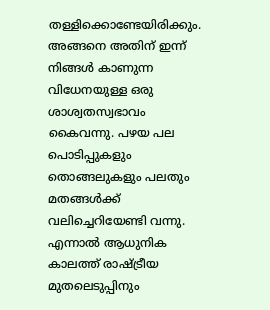തള്ളിക്കൊണ്ടേയിരിക്കും. അങ്ങനെ അതിന് ഇന്ന് നിങ്ങള്‍ കാണുന്ന വിധേനയുള്ള ഒരു ശാശ്വതസ്വഭാവം കൈവന്നു. പഴയ പല പൊടിപ്പുകളും തൊങ്ങലുകളും പലതും മതങ്ങള്‍ക്ക് വലിച്ചെറിയേണ്ടി വന്നു. എന്നാല്‍ ആധുനിക കാലത്ത് രാഷ്ട്രീയ മുതലെടുപ്പിനും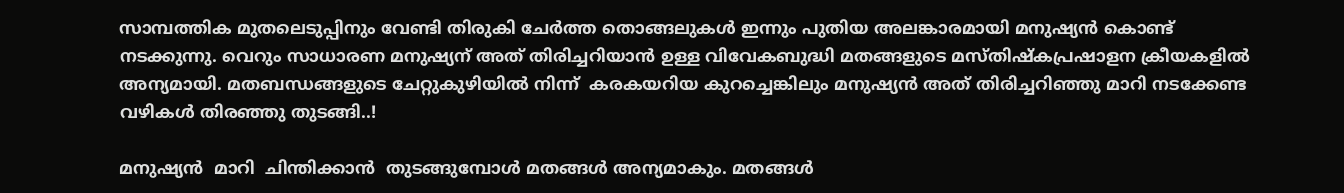സാമ്പത്തിക മുതലെടുപ്പിനും വേണ്ടി തിരുകി ചേര്‍ത്ത തൊങ്ങലുകള്‍ ഇന്നും പുതിയ അലങ്കാരമായി മനുഷ്യന്‍ കൊണ്ട് നടക്കുന്നു. വെറും സാധാരണ മനുഷ്യന് അത് തിരിച്ചറിയാന്‍ ഉള്ള വിവേകബുദ്ധി മതങ്ങളുടെ മസ്തിഷ്കപ്രഷാളന ക്രീയകളില്‍ അന്യമായി. മതബന്ധങ്ങളുടെ ചേറ്റുകുഴിയില്‍ നിന്ന്  കരകയറിയ കുറച്ചെങ്കിലും മനുഷ്യന്‍ അത് തിരിച്ചറിഞ്ഞു മാറി നടക്കേണ്ട വഴികള്‍ തിരഞ്ഞു തുടങ്ങി..!

മനുഷ്യന്‍  മാറി  ചിന്തിക്കാന്‍  തുടങ്ങുമ്പോള്‍ മതങ്ങള്‍ അന്യമാകും. മതങ്ങള്‍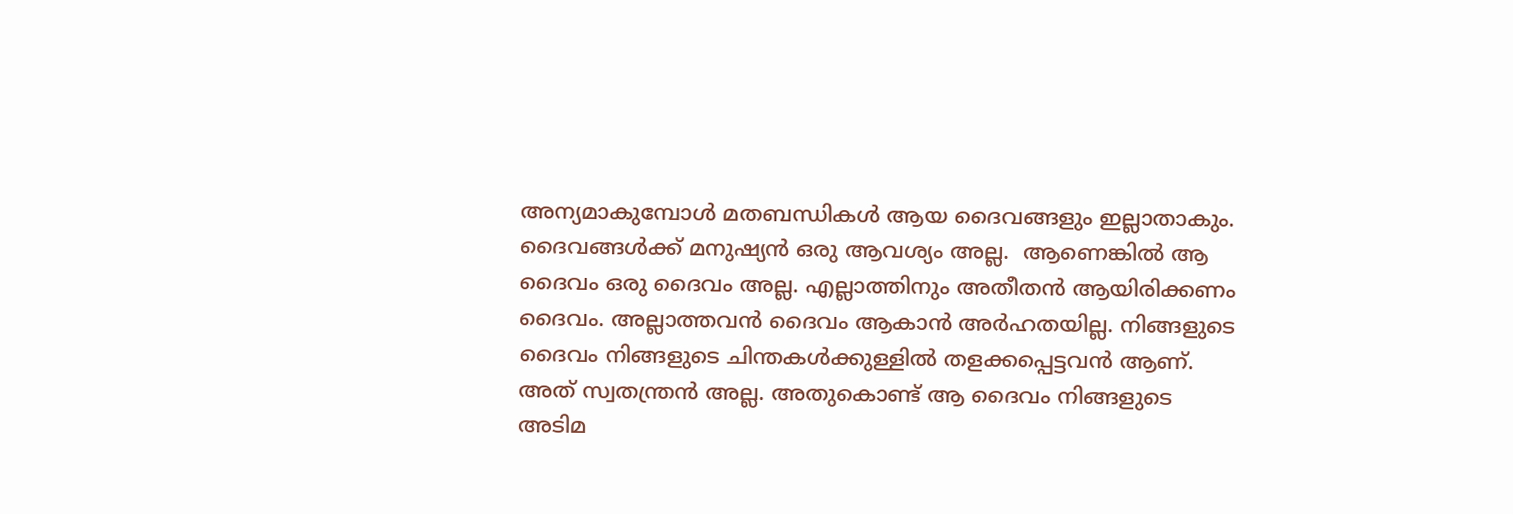അന്യമാകുമ്പോള്‍ മതബന്ധികള്‍ ആയ ദൈവങ്ങളും ഇല്ലാതാകും. ദൈവങ്ങള്‍ക്ക് മനുഷ്യന്‍ ഒരു ആവശ്യം അല്ല.  ആണെങ്കില്‍ ആ ദൈവം ഒരു ദൈവം അല്ല. എല്ലാത്തിനും അതീതന്‍ ആയിരിക്കണം ദൈവം. അല്ലാത്തവന്‍ ദൈവം ആകാന്‍ അര്‍ഹതയില്ല. നിങ്ങളുടെ ദൈവം നിങ്ങളുടെ ചിന്തകള്‍ക്കുള്ളില്‍ തളക്കപ്പെട്ടവന്‍ ആണ്. അത് സ്വതന്ത്രന്‍ അല്ല. അതുകൊണ്ട് ആ ദൈവം നിങ്ങളുടെ അടിമ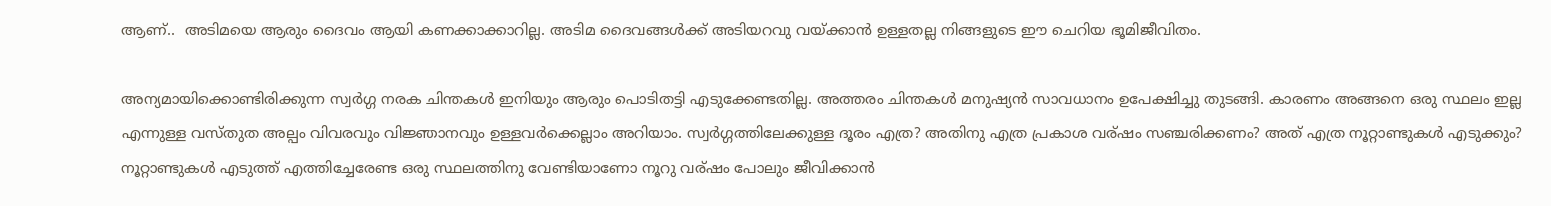ആണ്..  അടിമയെ ആരും ദൈവം ആയി കണക്കാക്കാറില്ല. അടിമ ദൈവങ്ങള്‍ക്ക് അടിയറവു വയ്ക്കാന്‍ ഉള്ളതല്ല നിങ്ങളുടെ ഈ ചെറിയ ഭൂമിജീവിതം.

അന്യമായിക്കൊണ്ടിരിക്കുന്ന സ്വര്‍ഗ്ഗ നരക ചിന്തകള്‍ ഇനിയും ആരും പൊടിതട്ടി എടുക്കേണ്ടതില്ല. അത്തരം ചിന്തകള്‍ മനുഷ്യന്‍ സാവധാനം ഉപേക്ഷിച്ചു തുടങ്ങി. കാരണം അങ്ങനെ ഒരു സ്ഥലം ഇല്ല എന്നുള്ള വസ്തുത അല്പം വിവരവും വിജ്ഞാനവും ഉള്ളവര്‍ക്കെല്ലാം അറിയാം. സ്വര്‍ഗ്ഗത്തിലേക്കുള്ള ദൂരം എത്ര? അതിനു എത്ര പ്രകാശ വര്ഷം സഞ്ചരിക്കണം? അത് എത്ര നൂറ്റാണ്ടുകള്‍ എടുക്കും? നൂറ്റാണ്ടുകള്‍ എടുത്ത് എത്തിച്ചേരേണ്ട ഒരു സ്ഥലത്തിനു വേണ്ടിയാണോ നൂറു വര്ഷം പോലും ജീവിക്കാന്‍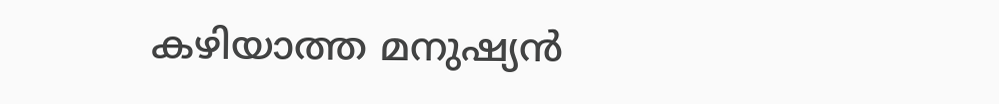കഴിയാത്ത മനുഷ്യന്‍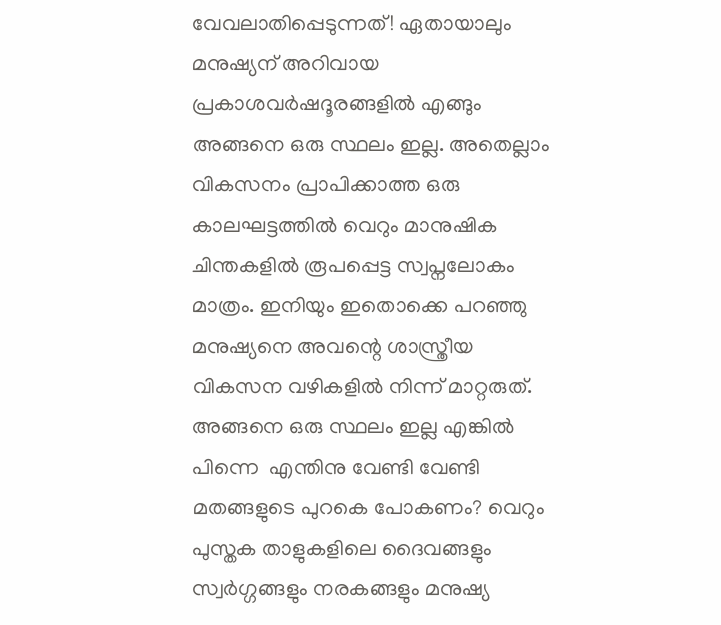വേവലാതിപ്പെടുന്നത്! ഏതായാലും മനുഷ്യന് അറിവായ പ്രകാശവര്‍ഷദൂരങ്ങളില്‍ എങ്ങും  അങ്ങനെ ഒരു സ്ഥലം ഇല്ല. അതെല്ലാം വികസനം പ്രാപിക്കാത്ത ഒരു കാലഘട്ടത്തില്‍ വെറും മാനുഷിക ചിന്തകളില്‍ രൂപപ്പെട്ട സ്വപ്നലോകം മാത്രം. ഇനിയും ഇതൊക്കെ പറഞ്ഞു മനുഷ്യനെ അവന്റെ ശാസ്ത്രീയ വികസന വഴികളില്‍ നിന്ന് മാറ്റരുത്. അങ്ങനെ ഒരു സ്ഥലം ഇല്ല എങ്കില്‍ പിന്നെ  എന്തിനു വേണ്ടി വേണ്ടി മതങ്ങളുടെ പുറകെ പോകണം? വെറും പുസ്തക താളുകളിലെ ദൈവങ്ങളും സ്വര്‍ഗ്ഗങ്ങളും നരകങ്ങളും മനുഷ്യ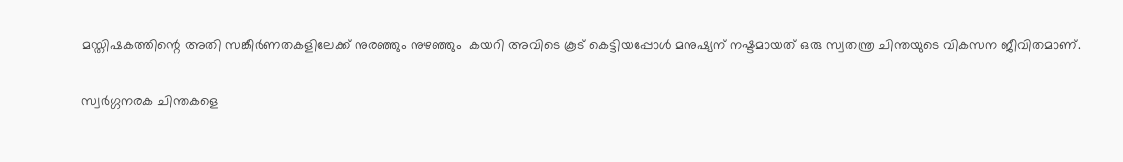മസ്തിഷകത്തിന്റെ അതി സങ്കീര്‍ണതകളിലേക്ക് നുരഞ്ഞും നുഴഞ്ഞും  കയറി അവിടെ കൂട് കെട്ടിയപ്പോള്‍ മനുഷ്യന് നഷ്ടമായത് ഒരു സ്വതന്ത്ര ചിന്തയുടെ വികസന ജീവിതമാണ്.

സ്വര്‍ഗ്ഗനരക ചിന്തകളെ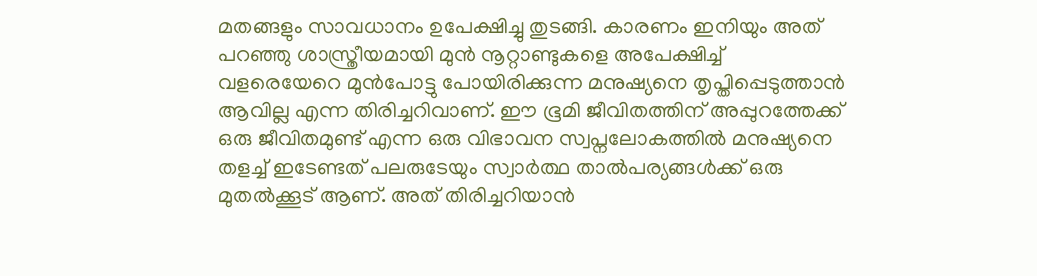മതങ്ങളും സാവധാനം ഉപേക്ഷിച്ചു തുടങ്ങി. കാരണം ഇനിയും അത് പറഞ്ഞു ശാസ്ത്രീയമായി മുന്‍ നൂറ്റാണ്ടുകളെ അപേക്ഷിച്ച് വളരെയേറെ മുന്‍പോട്ടു പോയിരിക്കുന്ന മനുഷ്യനെ തൃപ്തിപ്പെടുത്താന്‍ ആവില്ല എന്ന തിരിച്ചറിവാണ്. ഈ ഭൂമി ജീവിതത്തിന് അപ്പുറത്തേക്ക് ഒരു ജീവിതമുണ്ട് എന്ന ഒരു വിഭാവന സ്വപ്നലോകത്തില്‍ മനുഷ്യനെ തളച്ച് ഇടേണ്ടത് പലരുടേയും സ്വാര്‍ത്ഥ താല്‍പര്യങ്ങള്‍ക്ക്‌ ഒരു മുതല്‍ക്കൂട് ആണ്. അത് തിരിച്ചറിയാന്‍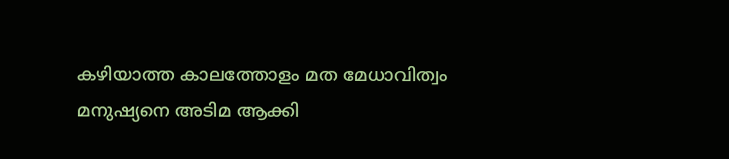കഴിയാത്ത കാലത്തോളം മത മേധാവിത്വം മനുഷ്യനെ അടിമ ആക്കി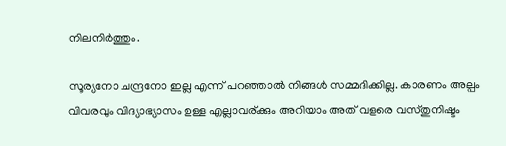നിലനിര്‍ത്തും.

സൂര്യനോ ചന്ദ്രനോ ഇല്ല എന്ന് പറഞ്ഞാല്‍ നിങ്ങള്‍ സമ്മദിക്കില്ല. കാരണം അല്പം വിവരവും വിദ്യാഭ്യാസം ഉള്ള എല്ലാവര്ക്കും അറിയാം അത് വളരെ വസ്തുനിഷ്ടം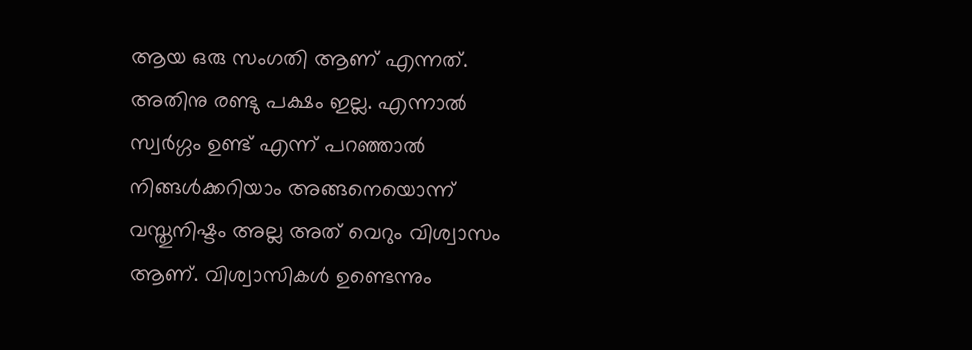ആയ ഒരു സംഗതി ആണ് എന്നത്. അതിനു രണ്ടു പക്ഷം ഇല്ല. എന്നാല്‍ സ്വര്‍ഗ്ഗം ഉണ്ട് എന്ന് പറഞ്ഞാല്‍ നിങ്ങള്‍ക്കറിയാം അങ്ങനെയൊന്ന് വസ്തുനിഷ്ടം അല്ല അത് വെറും വിശ്വാസം ആണ്. വിശ്വാസികള്‍ ഉണ്ടെന്നും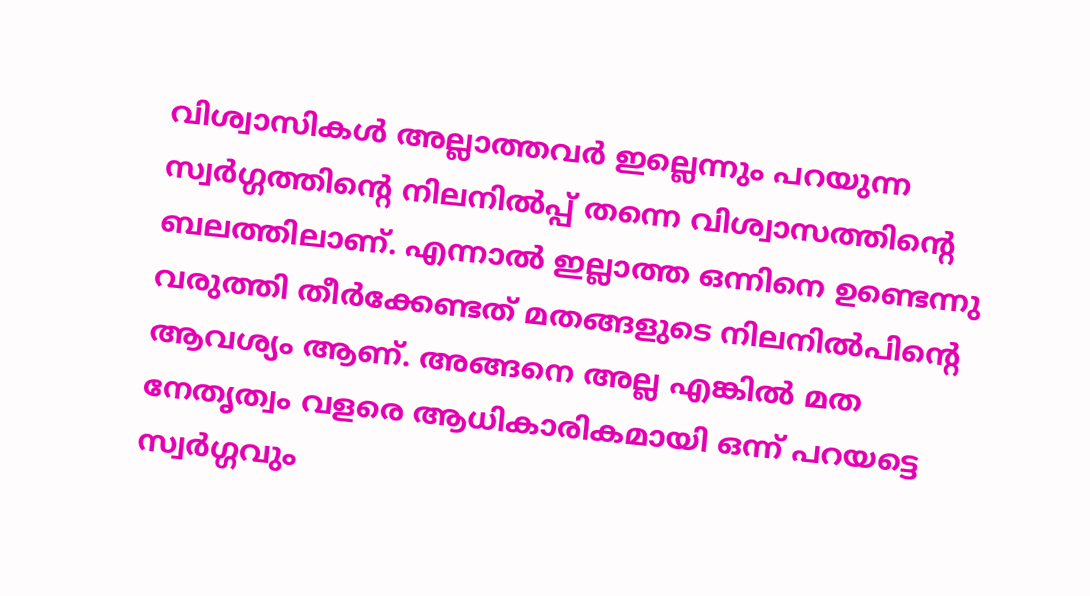വിശ്വാസികള്‍ അല്ലാത്തവര്‍ ഇല്ലെന്നും പറയുന്ന സ്വര്‍ഗ്ഗത്തിന്റെ നിലനില്‍പ്പ്‌ തന്നെ വിശ്വാസത്തിന്റെ ബലത്തിലാണ്. എന്നാല്‍ ഇല്ലാത്ത ഒന്നിനെ ഉണ്ടെന്നു വരുത്തി തീര്‍ക്കേണ്ടത് മതങ്ങളുടെ നിലനില്‍പിന്റെ ആവശ്യം ആണ്. അങ്ങനെ അല്ല എങ്കില്‍ മത നേതൃത്വം വളരെ ആധികാരികമായി ഒന്ന് പറയട്ടെ സ്വര്‍ഗ്ഗവും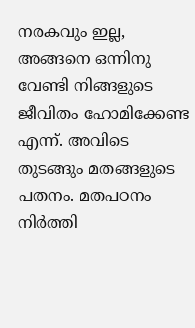നരകവും ഇല്ല, അങ്ങനെ ഒന്നിനു വേണ്ടി നിങ്ങളുടെ ജീവിതം ഹോമിക്കേണ്ട എന്ന്. അവിടെ തുടങ്ങും മതങ്ങളുടെ പതനം. മതപഠനം നിര്‍ത്തി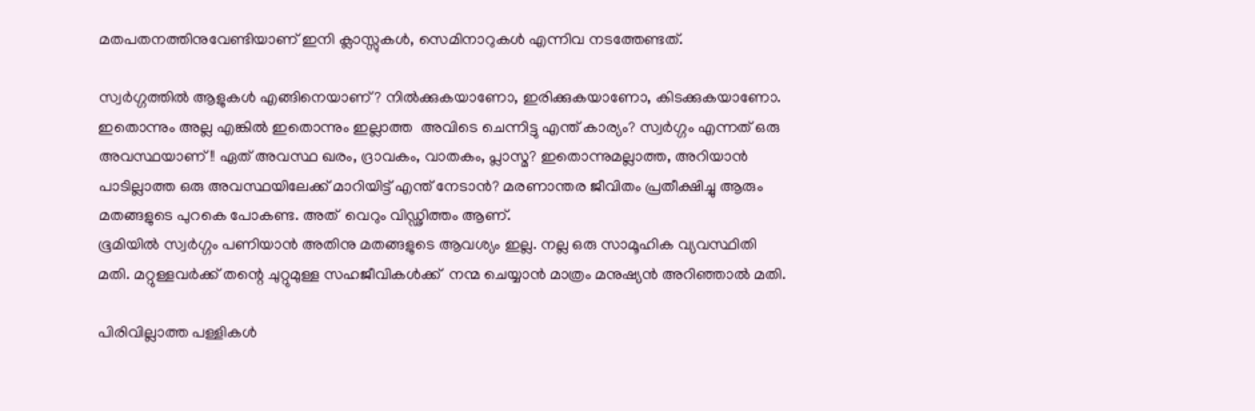മതപതനത്തിനുവേണ്ടിയാണ് ഇനി ക്ലാസ്സുകള്‍, സെമിനാറുകള്‍ എന്നിവ നടത്തേണ്ടത്.

സ്വര്‍ഗ്ഗത്തില്‍ ആളുകള്‍ എങ്ങിനെയാണ്? നില്‍ക്കുകയാണോ, ഇരിക്കുകയാണോ, കിടക്കുകയാണോ. ഇതൊന്നും അല്ല എങ്കില്‍ ഇതൊന്നും ഇല്ലാത്ത  അവിടെ ചെന്നിട്ടു എന്ത് കാര്യം? സ്വര്‍ഗ്ഗം എന്നത് ഒരു അവസ്ഥയാണ്!! ഏത് അവസ്ഥ ഖരം, ദ്രാവകം, വാതകം, പ്ലാസ്മ? ഇതൊന്നുമല്ലാത്ത, അറിയാന്‍ പാടില്ലാത്ത ഒരു അവസ്ഥയിലേക്ക് മാറിയിട്ട് എന്ത് നേടാന്‍? മരണാന്തര ജീവിതം പ്രതീക്ഷിച്ചു ആരും മതങ്ങളുടെ പുറകെ പോകണ്ട. അത്  വെറും വിഡ്ഢിത്തം ആണ്.
ഭൂമിയില്‍ സ്വര്‍ഗ്ഗം പണിയാന്‍ അതിനു മതങ്ങളുടെ ആവശ്യം ഇല്ല. നല്ല ഒരു സാമൂഹിക വ്യവസ്ഥിതി മതി. മറ്റുള്ളവര്‍ക്ക് തന്റെ ചുറ്റുമുള്ള സഹജീവികള്‍ക്ക്  നന്മ ചെയ്യാന്‍ മാത്രം മനുഷ്യന്‍ അറിഞ്ഞാല്‍ മതി.

പിരിവില്ലാത്ത പള്ളികള്‍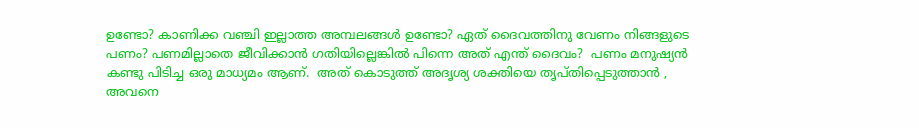ഉണ്ടോ? കാണിക്ക വഞ്ചി ഇല്ലാത്ത അമ്പലങ്ങള്‍ ഉണ്ടോ? ഏത് ദൈവത്തിനു വേണം നിങ്ങളുടെ പണം? പണമില്ലാതെ ജീവിക്കാന്‍ ഗതിയില്ലെങ്കില്‍ പിന്നെ അത് എന്ത് ദൈവം?  പണം മനുഷ്യന്‍ കണ്ടു പിടിച്ച ഒരു മാധ്യമം ആണ്.  അത് കൊടുത്ത് അദൃശ്യ ശക്തിയെ തൃപ്തിപ്പെടുത്താന്‍ ,  അവനെ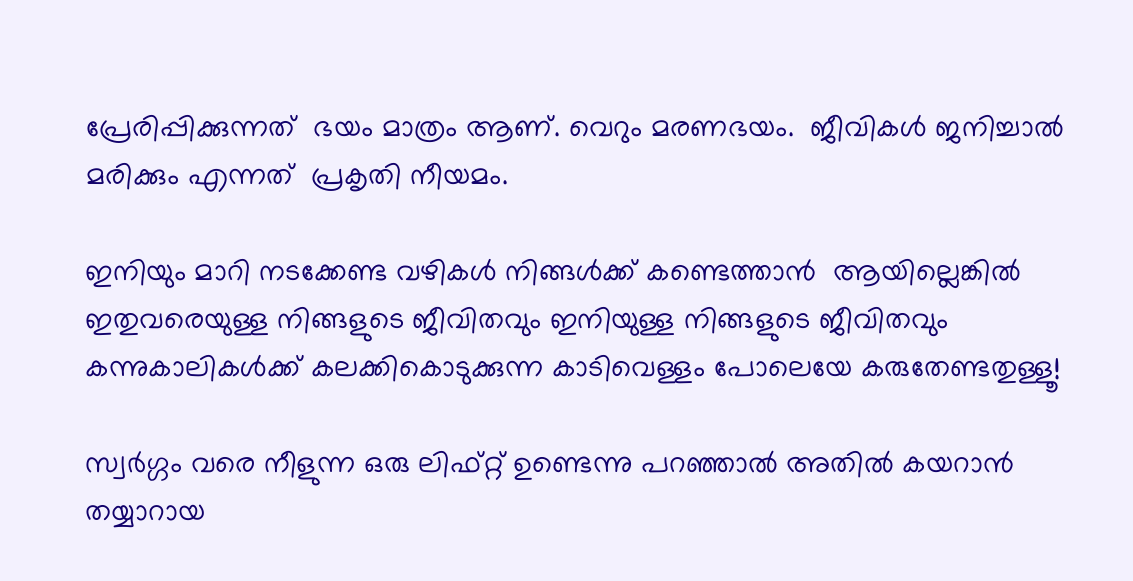പ്രേരിപ്പിക്കുന്നത്  ഭയം മാത്രം ആണ്. വെറും മരണഭയം.  ജീവികള്‍ ജനിച്ചാല്‍ മരിക്കും എന്നത്  പ്രകൃതി നീയമം.

ഇനിയും മാറി നടക്കേണ്ട വഴികള്‍ നിങ്ങള്‍ക്ക് കണ്ടെത്താന്‍  ആയില്ലെങ്കില്‍  ഇതുവരെയുള്ള നിങ്ങളുടെ ജീവിതവും ഇനിയുള്ള നിങ്ങളുടെ ജീവിതവും  കന്നുകാലികള്‍ക്ക് കലക്കികൊടുക്കുന്ന കാടിവെള്ളം പോലെയേ കരുതേണ്ടതുള്ളൂ!

സ്വര്‍ഗ്ഗം വരെ നീളുന്ന ഒരു ലിഫ്റ്റ്‌ ഉണ്ടെന്നു പറഞ്ഞാല്‍ അതില്‍ കയറാന്‍ തയ്യാറായ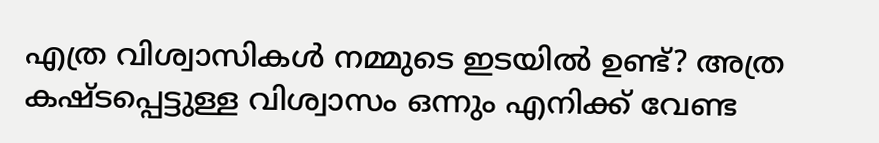എത്ര വിശ്വാസികള്‍ നമ്മുടെ ഇടയില്‍ ഉണ്ട്? അത്ര കഷ്ടപ്പെട്ടുള്ള വിശ്വാസം ഒന്നും എനിക്ക് വേണ്ട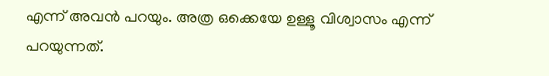എന്ന് അവന്‍ പറയും. അത്ര ഒക്കെയേ ഉള്ളൂ വിശ്വാസം എന്ന് പറയുന്നത്.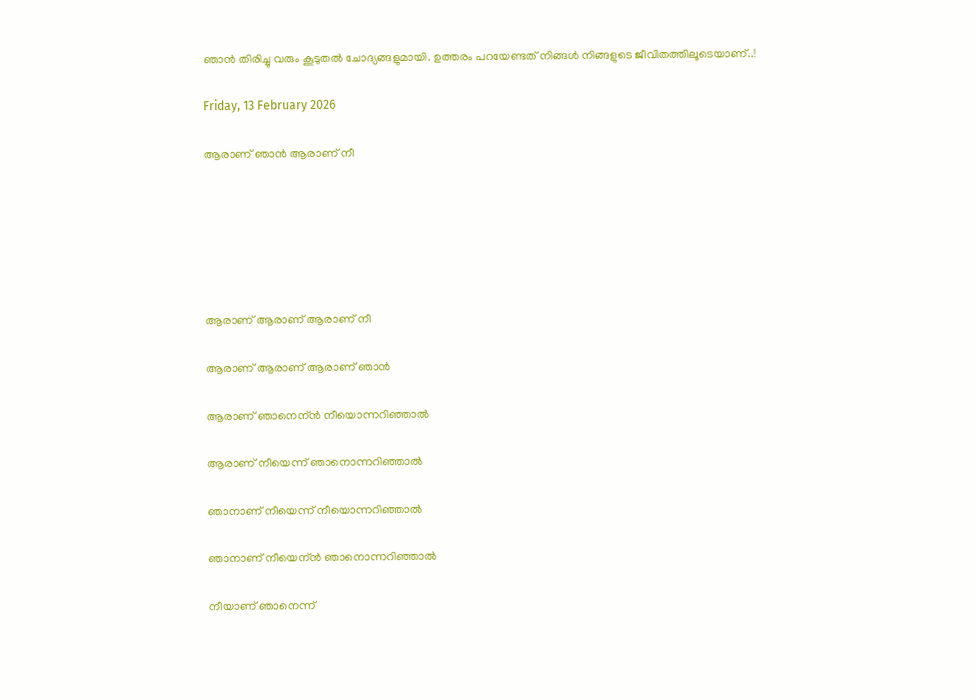ഞാന്‍ തിരിച്ചു വരും കൂടുതല്‍ ചോദ്യങ്ങളുമായി. ഉത്തരം പറയേണ്ടത് നിങ്ങള്‍ നിങ്ങളുടെ ജീവിതത്തിലൂടെയാണ്..!

Friday, 13 February 2026

ആരാണ് ഞാന്‍ ആരാണ് നീ






ആരാണ് ആരാണ് ആരാണ് നീ

ആരാണ് ആരാണ് ആരാണ് ഞാന്‍

ആരാണ് ഞാനെന്ന്‍ നീയൊന്നറിഞ്ഞാല്‍

ആരാണ് നീയെന്ന് ഞാനൊന്നറിഞ്ഞാല്‍

ഞാനാണ് നീയെന്ന് നീയൊന്നറിഞ്ഞാല്‍

ഞാനാണ് നീയെന്ന്‍ ഞാനൊന്നറിഞ്ഞാല്‍

നീയാണ് ഞാനെന്ന്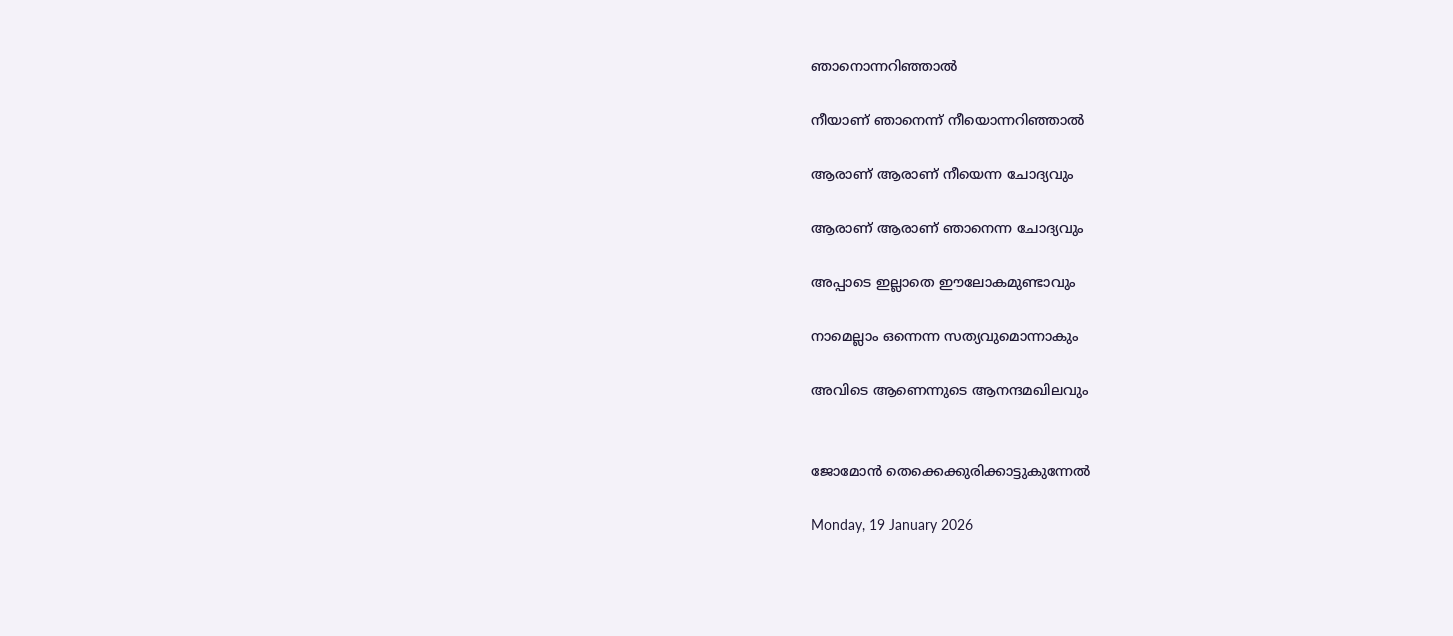ഞാനൊന്നറിഞ്ഞാല്‍

നീയാണ് ഞാനെന്ന് നീയൊന്നറിഞ്ഞാല്‍

ആരാണ് ആരാണ് നീയെന്ന ചോദ്യവും

ആരാണ് ആരാണ് ഞാനെന്ന ചോദ്യവും

അപ്പാടെ ഇല്ലാതെ ഈലോകമുണ്ടാവും

നാമെല്ലാം ഒന്നെന്ന സത്യവുമൊന്നാകും

അവിടെ ആണെന്നുടെ ആനന്ദമഖിലവും


ജോമോന്‍ തെക്കെക്കുരിക്കാട്ടുകുന്നേല്‍

Monday, 19 January 2026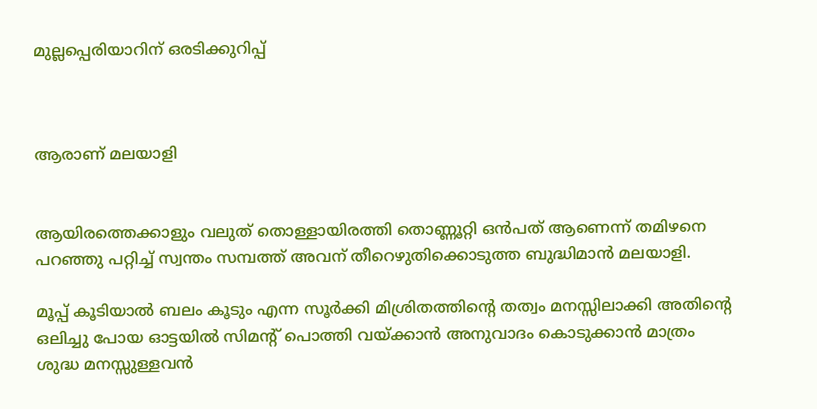മുല്ലപ്പെരിയാറിന് ഒരടിക്കുറിപ്പ്



ആരാണ് മലയാളി


ആയിരത്തെക്കാളും വലുത് തൊള്ളായിരത്തി തൊണ്ണൂറ്റി ഒന്‍പത് ആണെന്ന് തമിഴനെ പറഞ്ഞു പറ്റിച്ച് സ്വന്തം സമ്പത്ത് അവന് തീറെഴുതിക്കൊടുത്ത ബുദ്ധിമാന്‍ മലയാളി.

മൂപ്പ് കൂടിയാല്‍ ബലം കൂടും എന്ന സൂര്‍ക്കി മിശ്രിതത്തിന്റെ തത്വം മനസ്സിലാക്കി അതിന്റെ ഒലിച്ചു പോയ ഓട്ടയില്‍ സിമന്‍റ് പൊത്തി വയ്ക്കാന്‍ അനുവാദം കൊടുക്കാന്‍ മാത്രം ശുദ്ധ മനസ്സുള്ളവന്‍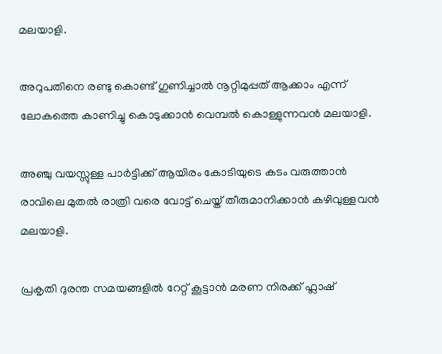മലയാളി.

അറുപതിനെ രണ്ടു കൊണ്ട് ഗുണിച്ചാല്‍ നൂറ്റിമുപ്പത് ആക്കാം എന്ന് ലോകത്തെ കാണിച്ചു കൊടുക്കാന്‍ വെമ്പല്‍ കൊള്ളുന്നവന്‍ മലയാളി.

അഞ്ചു വയസ്സുള്ള പാര്‍ട്ടിക്ക് ആയിരം കോടിയുടെ കടം വരുത്താന്‍ രാവിലെ മുതല്‍ രാത്രി വരെ വോട്ട് ചെയ്ത് തീരുമാനിക്കാന്‍ കഴിവുള്ളവന്‍ മലയാളി.

പ്രകൃതി ദുരന്ത സമയങ്ങളില്‍ റേറ്റ് കൂട്ടാന്‍ മരണ നിരക്ക് ഫ്ലാഷ്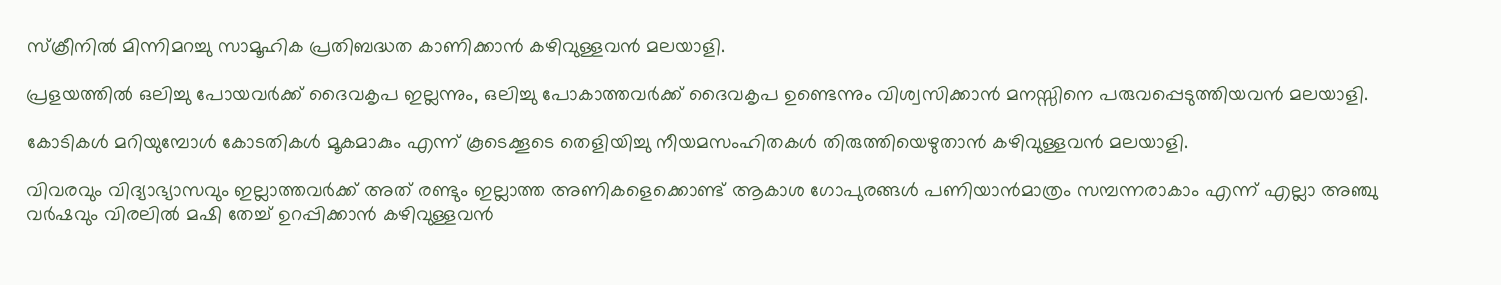സ്ക്രീനില്‍ മിന്നിമറച്ചു സാമൂഹിക പ്രതിബദ്ധത കാണിക്കാന്‍ കഴിവുള്ളവന്‍ മലയാളി.

പ്രളയത്തില്‍ ഒലിച്ചു പോയവര്‍ക്ക് ദൈവകൃപ ഇല്ലന്നും, ഒലിച്ചു പോകാത്തവര്‍ക്ക് ദൈവകൃപ ഉണ്ടെന്നും വിശ്വസിക്കാന്‍ മനസ്സിനെ പരുവപ്പെടുത്തിയവന്‍ മലയാളി.

കോടികള്‍ മറിയുമ്പോള്‍ കോടതികള്‍ മൂകമാകും എന്ന് കൂടെക്കൂടെ തെളിയിച്ചു നീയമസംഹിതകള്‍ തിരുത്തിയെഴുതാന്‍ കഴിവുള്ളവന്‍ മലയാളി.

വിവരവും വിദ്യാഭ്യാസവും ഇല്ലാത്തവര്‍ക്ക് അത് രണ്ടും ഇല്ലാത്ത അണികളെക്കൊണ്ട് ആകാശ ഗോപുരങ്ങള്‍ പണിയാന്‍മാത്രം സമ്പന്നരാകാം എന്ന് എല്ലാ അഞ്ചു വര്‍ഷവും വിരലില്‍ മഷി തേച്ച് ഉറപ്പിക്കാന്‍ കഴിവുള്ളവന്‍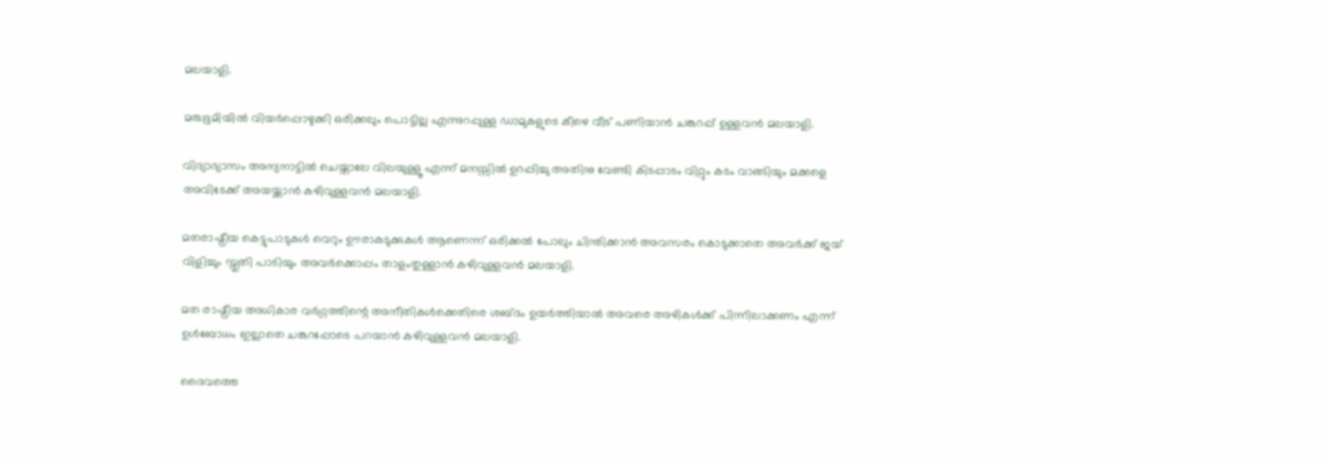മലയാളി.

മരുഭൂമിയില്‍ വിയര്‍പ്പൊഴുക്കി ഒരിക്കലും പൊട്ടില്ല എന്നുറപ്പുള്ള ഡാമുകളുടെ കീഴെ വീട് പണിയാന്‍ ചങ്കുറപ്പ് ഉള്ളവന്‍ മലയാളി.

വിദ്യാഭ്യാസം അന്യനാട്ടില്‍ ചെയ്താലേ വിലയുള്ളൂ എന്ന് മനസ്സില്‍ ഉറപ്പിച്ചു അതിനു വേണ്ടി കിടപ്പാടം വിറ്റും കടം വാങ്ങിയും മക്കളെ അവിടേക്ക് അയയ്ക്കാന്‍ കഴിവുള്ളവന്‍ മലയാളി.

മതരാഷ്ട്രീയ കെട്ടുപാടുകള്‍ വെറും ഊരാകുടുക്കുകള്‍ ആണെന്ന് ഒരിക്കല്‍ പോലും ചിന്തിക്കാന്‍ അവസരം കൊടുക്കാതെ അവര്‍ക്ക് ജയ്‌ വിളിച്ചും സ്തുതി പാടിയും അവര്‍ക്കൊപ്പം താളംതുള്ളാന്‍ കഴിവുള്ളവന്‍ മലയാളി.

മത രാഷ്ട്രീയ അധികാര വര്‍ഗ്ഗത്തിന്റെ അനീതികള്‍ക്കെതിരെ ശബ്ദം ഉയര്‍ത്തിയാല്‍ അവരെ അഴികള്‍ക്ക് പിന്നിലാക്കണം എന്ന് ഉള്‍ബോധം ഇല്ലാതെ ചങ്കുറപ്പോടെ പറയാന്‍ കഴിവുള്ളവന്‍ മലയാളി.

ദൈവത്തെ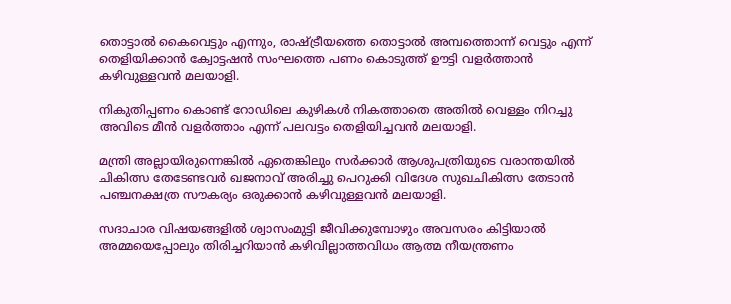തൊട്ടാല്‍ കൈവെട്ടും എന്നും, രാഷ്ട്രീയത്തെ തൊട്ടാല്‍ അമ്പത്തൊന്ന് വെട്ടും എന്ന് തെളിയിക്കാന്‍ ക്വോട്ടഷന്‍ സംഘത്തെ പണം കൊടുത്ത് ഊട്ടി വളര്‍ത്താന്‍ കഴിവുള്ളവന്‍ മലയാളി.

നികുതിപ്പണം കൊണ്ട് റോഡിലെ കുഴികള്‍ നികത്താതെ അതില്‍ വെള്ളം നിറച്ചു അവിടെ മീന്‍ വളര്‍ത്താം എന്ന് പലവട്ടം തെളിയിച്ചവന്‍ മലയാളി.

മന്ത്രി അല്ലായിരുന്നെങ്കില്‍ ഏതെങ്കിലും സര്‍ക്കാര്‍ ആശുപത്രിയുടെ വരാന്തയില്‍ ചികിത്സ തേടേണ്ടവര്‍ ഖജനാവ് അരിച്ചു പെറുക്കി വിദേശ സുഖചികിത്സ തേടാന്‍ പഞ്ചനക്ഷത്ര സൗകര്യം ഒരുക്കാന്‍ കഴിവുള്ളവന്‍ മലയാളി.

സദാചാര വിഷയങ്ങളില്‍ ശ്വാസംമുട്ടി ജീവിക്കുമ്പോഴും അവസരം കിട്ടിയാല്‍ അമ്മയെപ്പോലും തിരിച്ചറിയാന്‍ കഴിവില്ലാത്തവിധം ആത്മ നീയന്ത്രണം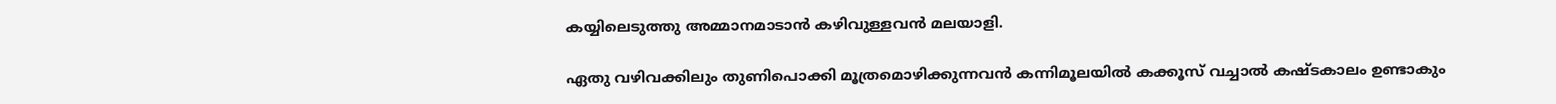കയ്യിലെടുത്തു അമ്മാനമാടാന്‍ കഴിവുള്ളവന്‍ മലയാളി.

ഏതു വഴിവക്കിലും തുണിപൊക്കി മൂത്രമൊഴിക്കുന്നവന്‍ കന്നിമൂലയില്‍ കക്കൂസ് വച്ചാല്‍ കഷ്ടകാലം ഉണ്ടാകും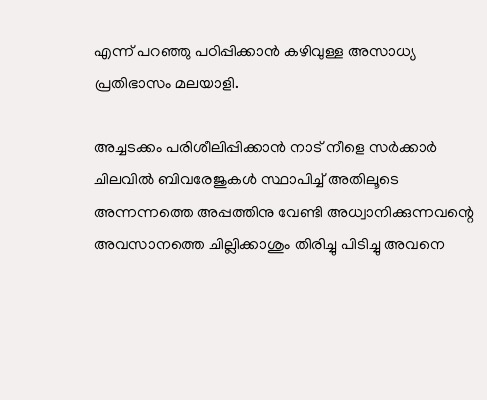എന്ന് പറഞ്ഞു പഠിപ്പിക്കാന്‍ കഴിവുള്ള അസാധ്യ പ്രതിഭാസം മലയാളി.

അച്ചടക്കം പരിശീലിപ്പിക്കാന്‍ നാട് നീളെ സര്‍ക്കാര്‍ ചിലവില്‍ ബിവരേജുകള്‍ സ്ഥാപിച്ച് അതിലൂടെ അന്നന്നത്തെ അപ്പത്തിനു വേണ്ടി അധ്വാനിക്കുന്നവന്റെ അവസാനത്തെ ചില്ലിക്കാശും തിരിച്ചു പിടിച്ചു അവനെ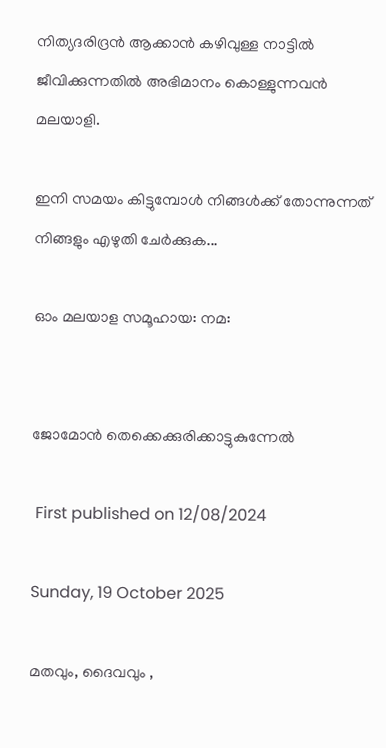നിത്യദരിദ്രന്‍ ആക്കാന്‍ കഴിവുള്ള നാട്ടില്‍ ജീവിക്കുന്നതില്‍ അഭിമാനം കൊള്ളുന്നവന്‍ മലയാളി.

ഇനി സമയം കിട്ടുമ്പോള്‍ നിങ്ങള്‍ക്ക് തോന്നുന്നത് നിങ്ങളും എഴുതി ചേര്‍ക്കുക...

ഓം മലയാള സമൂഹായ: നമ:


ജോമോന്‍ തെക്കെക്കുരിക്കാട്ടുകുന്നേല്‍

 First published on 12/08/2024

Sunday, 19 October 2025

മതവും, ദൈവവും ,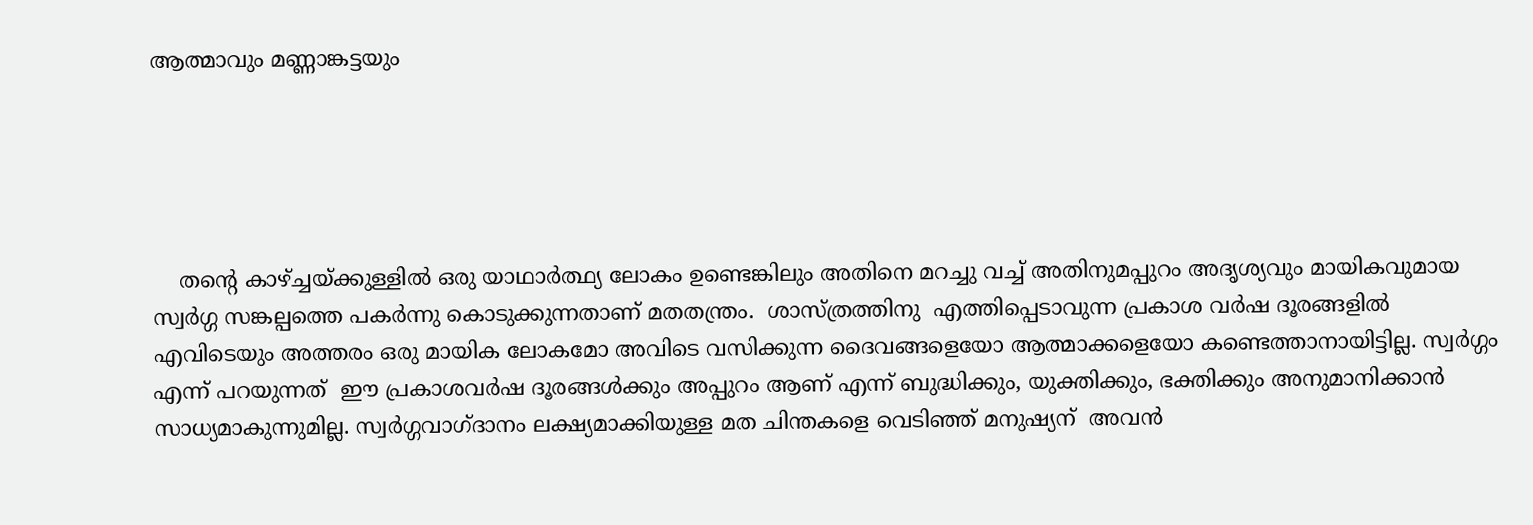ആത്മാവും മണ്ണാങ്കട്ടയും





    തന്റെ കാഴ്ച്ചയ്ക്കുള്ളില്‍ ഒരു യാഥാര്‍ത്ഥ്യ ലോകം ഉണ്ടെങ്കിലും അതിനെ മറച്ചു വച്ച് അതിനുമപ്പുറം അദൃശ്യവും മായികവുമായ സ്വര്‍ഗ്ഗ സങ്കല്പത്തെ പകര്‍ന്നു കൊടുക്കുന്നതാണ് മതതന്ത്രം.  ശാസ്ത്രത്തിനു  എത്തിപ്പെടാവുന്ന പ്രകാശ വര്‍ഷ ദൂരങ്ങളില്‍ എവിടെയും അത്തരം ഒരു മായിക ലോകമോ അവിടെ വസിക്കുന്ന ദൈവങ്ങളെയോ ആത്മാക്കളെയോ കണ്ടെത്താനായിട്ടില്ല. സ്വര്‍ഗ്ഗം എന്ന് പറയുന്നത്  ഈ പ്രകാശവര്‍ഷ ദൂരങ്ങള്‍ക്കും അപ്പുറം ആണ് എന്ന് ബുദ്ധിക്കും, യുക്തിക്കും, ഭക്തിക്കും അനുമാനിക്കാന്‍ സാധ്യമാകുന്നുമില്ല. സ്വര്‍ഗ്ഗവാഗ്ദാനം ലക്ഷ്യമാക്കിയുള്ള മത ചിന്തകളെ വെടിഞ്ഞ് മനുഷ്യന്  അവന്‍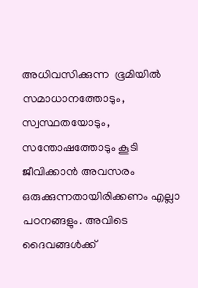അധിവസിക്കുന്ന  ഭൂമിയില്‍ സമാധാനത്തോടും, സ്വസ്ഥതയോടും, സന്തോഷത്തോടും കൂടി ജീവിക്കാന്‍ അവസരം ഒരുക്കുന്നതായിരിക്കണം എല്ലാ പഠനങ്ങളും. അവിടെ ദൈവങ്ങള്‍ക്ക്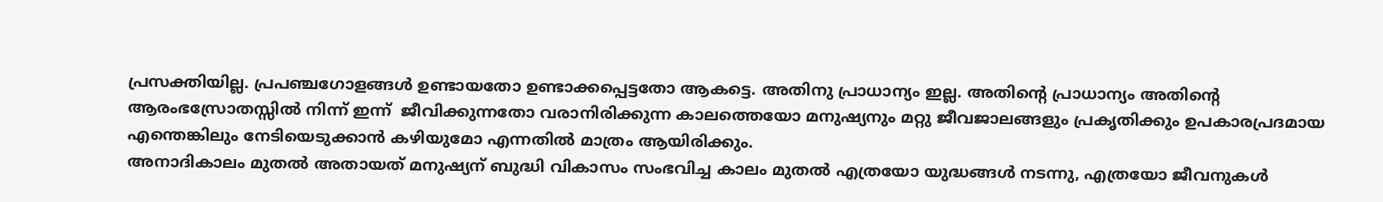പ്രസക്തിയില്ല. പ്രപഞ്ചഗോളങ്ങള്‍ ഉണ്ടായതോ ഉണ്ടാക്കപ്പെട്ടതോ ആകട്ടെ. അതിനു പ്രാധാന്യം ഇല്ല. അതിന്റെ പ്രാധാന്യം അതിന്റെ ആരംഭസ്രോതസ്സില്‍ നിന്ന് ഇന്ന്  ജീവിക്കുന്നതോ വരാനിരിക്കുന്ന കാലത്തെയോ മനുഷ്യനും മറ്റു ജീവജാലങ്ങളും പ്രകൃതിക്കും ഉപകാരപ്രദമായ എന്തെങ്കിലും നേടിയെടുക്കാന്‍ കഴിയുമോ എന്നതില്‍ മാത്രം ആയിരിക്കും.
അനാദികാലം മുതല്‍ അതായത് മനുഷ്യന് ബുദ്ധി വികാസം സംഭവിച്ച കാലം മുതല്‍ എത്രയോ യുദ്ധങ്ങള്‍ നടന്നു, എത്രയോ ജീവനുകള്‍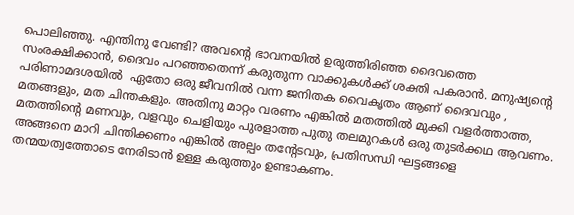പൊലിഞ്ഞു. എന്തിനു വേണ്ടി? അവന്റെ ഭാവനയില്‍ ഉരുത്തിരിഞ്ഞ ദൈവത്തെ സംരക്ഷിക്കാന്‍, ദൈവം പറഞ്ഞതെന്ന് കരുതുന്ന വാക്കുകള്‍ക്ക് ശക്തി പകരാന്‍. മനുഷ്യന്റെ പരിണാമദശയില്‍  ഏതോ ഒരു ജീവനില്‍ വന്ന ജനിതക വൈകൃതം ആണ് ദൈവവും , മതങ്ങളും, മത ചിന്തകളും. അതിനു മാറ്റം വരണം എങ്കില്‍ മതത്തില്‍ മുക്കി വളര്‍ത്താത്ത, മതത്തിന്റെ മണവും, വളവും ചെളിയും പുരളാത്ത പുതു തലമുറകള്‍ ഒരു തുടര്‍ക്കഥ ആവണം. അങ്ങനെ മാറി ചിന്തിക്കണം എങ്കില്‍ അല്പം തന്റേടവും, പ്രതിസന്ധി ഘട്ടങ്ങളെ തന്മയത്വത്തോടെ നേരിടാന്‍ ഉള്ള കരുത്തും ഉണ്ടാകണം.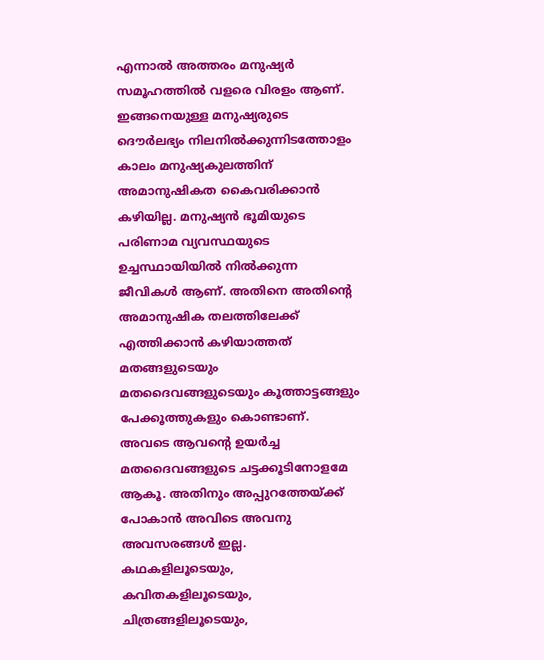എന്നാല്‍ അത്തരം മനുഷ്യര്‍ സമൂഹത്തില്‍ വളരെ വിരളം ആണ്. ഇങ്ങനെയുള്ള മനുഷ്യരുടെ ദൌര്‍ലഭ്യം നിലനില്‍ക്കുന്നിടത്തോളം കാലം മനുഷ്യകുലത്തിന്‌  അമാനുഷികത കൈവരിക്കാന്‍ കഴിയില്ല. മനുഷ്യന്‍ ഭൂമിയുടെ പരിണാമ വ്യവസ്ഥയുടെ ഉച്ചസ്ഥായിയില്‍ നില്‍ക്കുന്ന ജീവികള്‍ ആണ്. അതിനെ അതിന്റെ അമാനുഷിക തലത്തിലേക്ക് എത്തിക്കാന്‍ കഴിയാത്തത് മതങ്ങളുടെയും മതദൈവങ്ങളുടെയും കൂത്താട്ടങ്ങളും പേക്കൂത്തുകളും കൊണ്ടാണ്. അവടെ ആവന്റെ ഉയര്‍ച്ച മതദൈവങ്ങളുടെ ചട്ടക്കൂടിനോളമേ ആകൂ. അതിനും അപ്പുറത്തേയ്ക്ക് പോകാന്‍ അവിടെ അവനു അവസരങ്ങള്‍ ഇല്ല. കഥകളിലൂടെയും, കവിതകളിലൂടെയും, ചിത്രങ്ങളിലൂടെയും,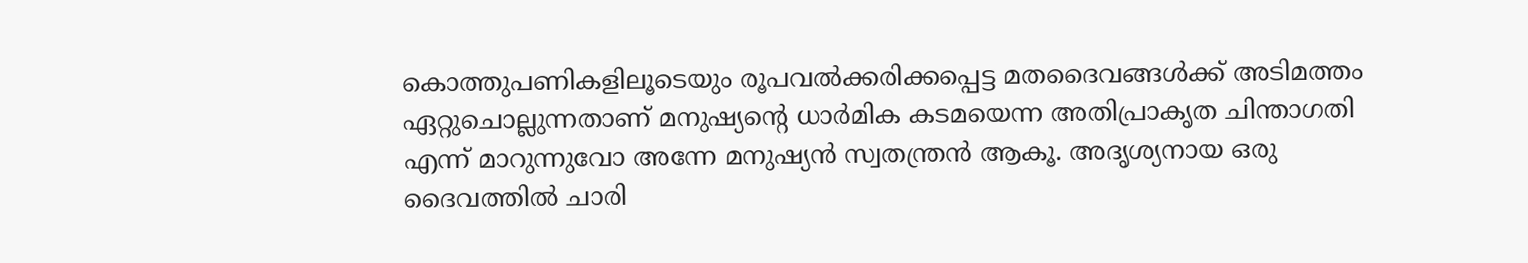കൊത്തുപണികളിലൂടെയും രൂപവല്‍ക്കരിക്കപ്പെട്ട മതദൈവങ്ങള്‍ക്ക് അടിമത്തം ഏറ്റുചൊല്ലുന്നതാണ് മനുഷ്യന്റെ ധാര്‍മിക കടമയെന്ന അതിപ്രാകൃത ചിന്താഗതി എന്ന് മാറുന്നുവോ അന്നേ മനുഷ്യന്‍ സ്വതന്ത്രന്‍ ആകൂ. അദൃശ്യനായ ഒരു ദൈവത്തില്‍ ചാരി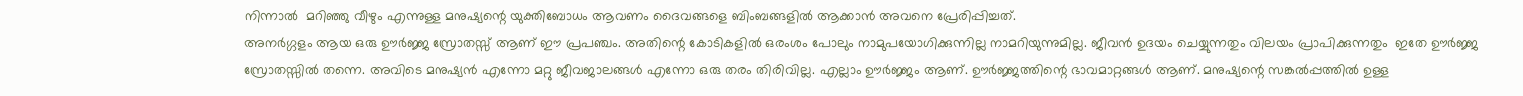നിന്നാല്‍  മറിഞ്ഞു വീഴും എന്നുള്ള മനുഷ്യന്റെ യുക്തിബോധം ആവണം ദൈവങ്ങളെ ബിംബങ്ങളില്‍ ആക്കാന്‍ അവനെ പ്രേരിപ്പിച്ചത്.
അനര്‍ഗ്ഗളം ആയ ഒരു ഊര്‍ജ്ജ സ്രോതസ്സ് ആണ് ഈ പ്രപഞ്ചം. അതിന്റെ കോടികളില്‍ ഒരംശം പോലും നാമുപയോഗിക്കുന്നില്ല നാമറിയുന്നുമില്ല. ജീവന്‍ ഉദയം ചെയ്യുന്നതും വിലയം പ്രാപിക്കുന്നതും  ഇതേ ഊര്‍ജ്ജ സ്രോതസ്സില്‍ തന്നെ. അവിടെ മനുഷ്യന്‍ എന്നോ മറ്റു ജീവജാലങ്ങള്‍ എന്നോ ഒരു തരം തിരിവില്ല. എല്ലാം ഊര്‍ജ്ജം ആണ്. ഊര്‍ജ്ജത്തിന്റെ ഭാവമാറ്റങ്ങള്‍ ആണ്. മനുഷ്യന്റെ സങ്കല്‍പ്പത്തില്‍ ഉള്ള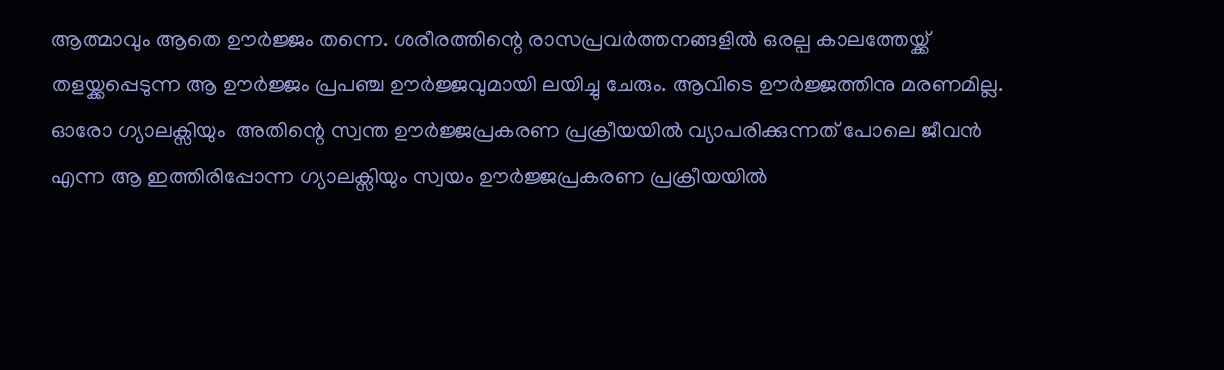ആത്മാവും ആതെ ഊര്‍ജ്ജം തന്നെ. ശരീരത്തിന്റെ രാസപ്രവര്‍ത്തനങ്ങളില്‍ ഒരല്പ കാലത്തേയ്ക്ക് തളയ്ക്കപ്പെടുന്ന ആ ഊര്‍ജ്ജം പ്രപഞ്ച ഊര്‍ജ്ജവുമായി ലയിച്ചു ചേരും. ആവിടെ ഊര്‍ജ്ജത്തിനു മരണമില്ല. ഓരോ ഗ്യാലക്സിയും  അതിന്റെ സ്വന്ത ഊര്‍ജ്ജപ്രകരണ പ്രക്രീയയില്‍ വ്യാപരിക്കുന്നത് പോലെ ജീവന്‍ എന്ന ആ ഇത്തിരിപ്പോന്ന ഗ്യാലക്സിയും സ്വയം ഊര്‍ജ്ജപ്രകരണ പ്രക്രീയയില്‍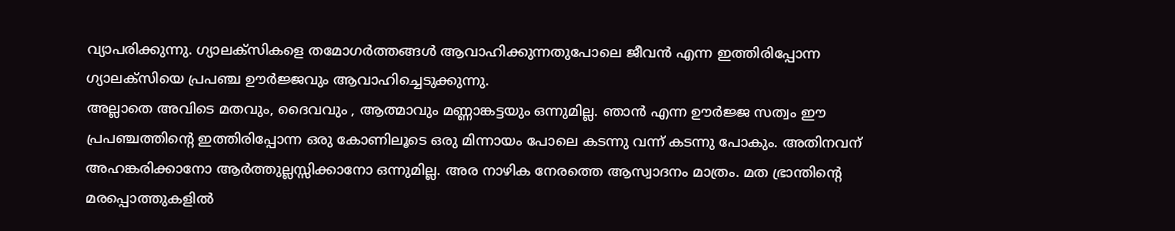വ്യാപരിക്കുന്നു. ഗ്യാലക്സികളെ തമോഗര്‍ത്തങ്ങള്‍ ആവാഹിക്കുന്നതുപോലെ ജീവന്‍ എന്ന ഇത്തിരിപ്പോന്ന ഗ്യാലക്സിയെ പ്രപഞ്ച ഊര്‍ജ്ജവും ആവാഹിച്ചെടുക്കുന്നു.
അല്ലാതെ അവിടെ മതവും, ദൈവവും , ആത്മാവും മണ്ണാങ്കട്ടയും ഒന്നുമില്ല. ഞാന്‍ എന്ന ഊര്‍ജ്ജ സത്വം ഈ പ്രപഞ്ചത്തിന്റെ ഇത്തിരിപ്പോന്ന ഒരു കോണിലൂടെ ഒരു മിന്നായം പോലെ കടന്നു വന്ന് കടന്നു പോകും. അതിനവന് അഹങ്കരിക്കാനോ ആര്‍ത്തുല്ലസ്സിക്കാനോ ഒന്നുമില്ല. അര നാഴിക നേരത്തെ ആസ്വാദനം മാത്രം. മത ഭ്രാന്തിന്റെ മരപ്പൊത്തുകളില്‍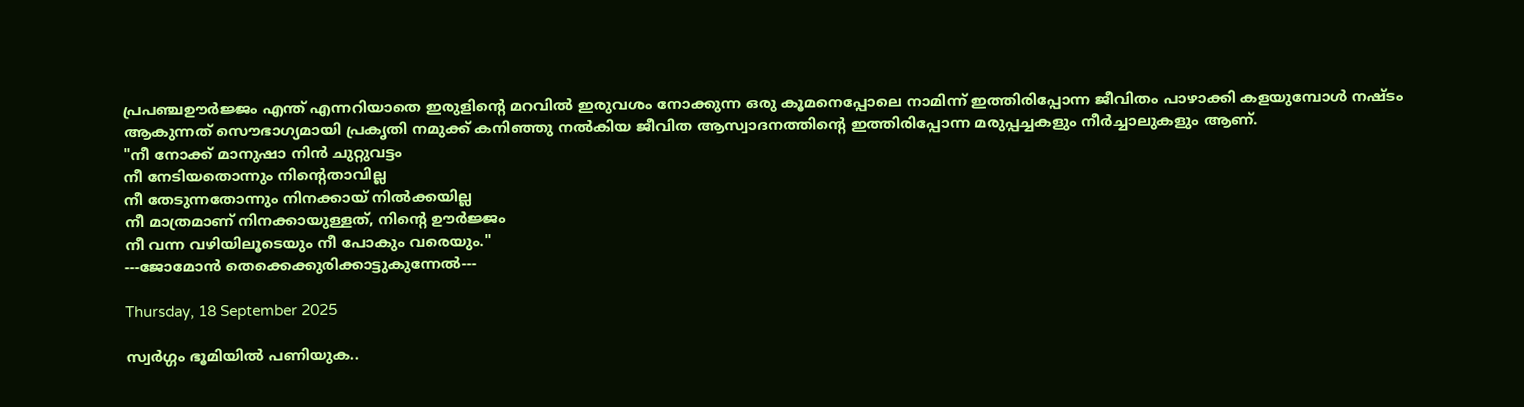പ്രപഞ്ചഊര്‍ജ്ജം എന്ത് എന്നറിയാതെ ഇരുളിന്റെ മറവില്‍ ഇരുവശം നോക്കുന്ന ഒരു കൂമനെപ്പോലെ നാമിന്ന് ഇത്തിരിപ്പോന്ന ജീവിതം പാഴാക്കി കളയുമ്പോള്‍ നഷ്ടം ആകുന്നത് സൌഭാഗ്യമായി പ്രകൃതി നമുക്ക് കനിഞ്ഞു നല്‍കിയ ജീവിത ആസ്വാദനത്തിന്റെ ഇത്തിരിപ്പോന്ന മരുപ്പച്ചകളും നീര്‍ച്ചാലുകളും ആണ്.
"നീ നോക്ക് മാനുഷാ നിന്‍ ചുറ്റുവട്ടം
നീ നേടിയതൊന്നും നിന്റെതാവില്ല
നീ തേടുന്നതോന്നും നിനക്കായ്‌ നില്‍ക്കയില്ല
നീ മാത്രമാണ് നിനക്കായുള്ളത്, നിന്റെ ഊര്‍ജ്ജം
നീ വന്ന വഴിയിലൂടെയും നീ പോകും വരെയും."
---ജോമോന്‍ തെക്കെക്കുരിക്കാട്ടുകുന്നേല്‍---

Thursday, 18 September 2025

സ്വര്‍ഗ്ഗം ഭൂമിയില്‍ പണിയുക..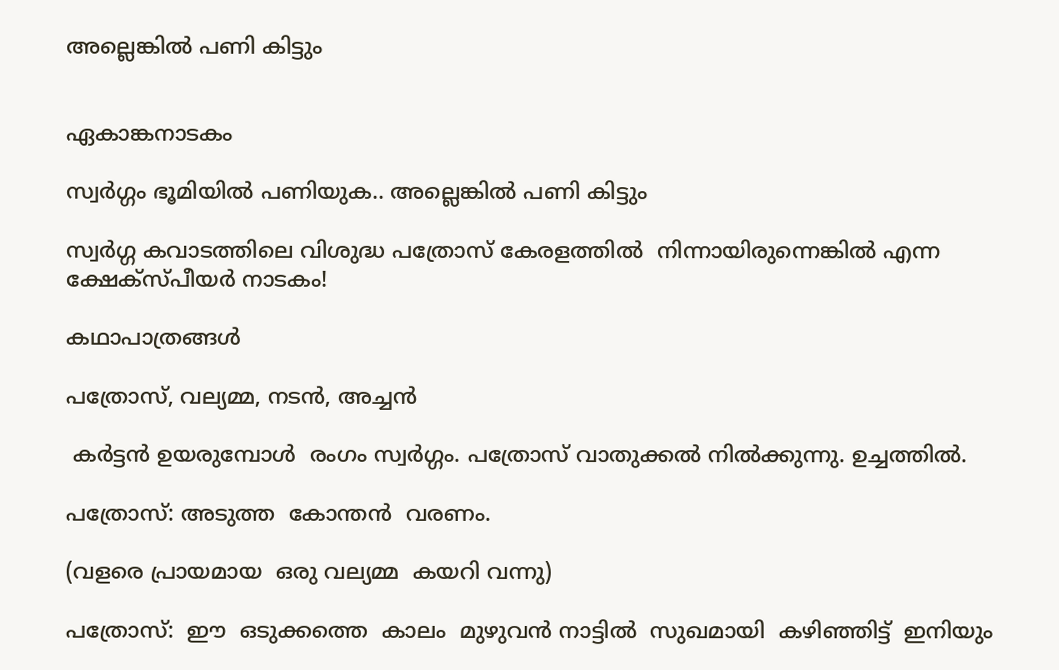അല്ലെങ്കില്‍ പണി കിട്ടും


ഏകാങ്കനാടകം

സ്വര്‍ഗ്ഗം ഭൂമിയില്‍ പണിയുക.. അല്ലെങ്കില്‍ പണി കിട്ടും

സ്വര്‍ഗ്ഗ കവാടത്തിലെ വിശുദ്ധ പത്രോസ് കേരളത്തില്‍  നിന്നായിരുന്നെങ്കില്‍ എന്ന ക്ഷേക്സ്പീയര്‍ നാടകം!

കഥാപാത്രങ്ങള്‍

പത്രോസ്, വല്യമ്മ, നടന്‍, അച്ചന്‍

 കര്‍ട്ടന്‍ ഉയരുമ്പോള്‍  രംഗം സ്വര്‍ഗ്ഗം. പത്രോസ് വാതുക്കല്‍ നില്‍ക്കുന്നു. ഉച്ചത്തില്‍.

പത്രോസ്: അടുത്ത  കോന്തന്‍  വരണം.

(വളരെ പ്രായമായ  ഒരു വല്യമ്മ  കയറി വന്നു)

പത്രോസ്:  ഈ  ഒടുക്കത്തെ  കാലം  മുഴുവന്‍ നാട്ടില്‍  സുഖമായി  കഴിഞ്ഞിട്ട്  ഇനിയും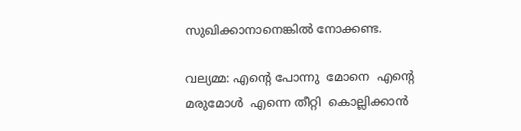സുഖിക്കാനാനെങ്കില്‍ നോക്കണ്ട.

വല്യമ്മ: എന്റെ പോന്നു  മോനെ  എന്റെ മരുമോള്‍  എന്നെ തീറ്റി  കൊല്ലിക്കാന്‍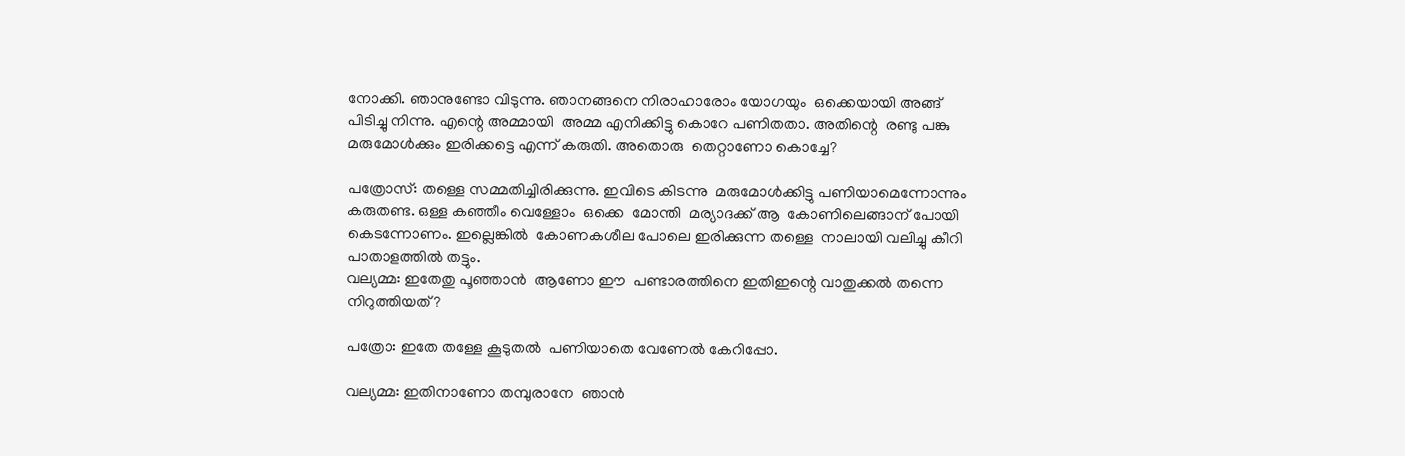നോക്കി. ഞാനുണ്ടോ വിടുന്നു. ഞാനങ്ങനെ നിരാഹാരോം യോഗയും  ഒക്കെയായി അങ്ങ് പിടിച്ചു നിന്നു. എന്റെ അമ്മായി  അമ്മ എനിക്കിട്ടു കൊറേ പണിതതാ. അതിന്റെ  രണ്ടു പങ്കു മരുമോള്‍ക്കും ഇരിക്കട്ടെ എന്ന് കരുതി. അതൊരു  തെറ്റാണോ കൊച്ചേ?

പത്രോസ്: തള്ളെ സമ്മതിച്ചിരിക്കുന്നു. ഇവിടെ കിടന്നു  മരുമോള്‍ക്കിട്ടു പണിയാമെന്നോന്നും കരുതണ്ട. ഒള്ള കഞ്ഞീം വെള്ളോം  ഒക്കെ  മോന്തി  മര്യാദക്ക് ആ  കോണിലെങ്ങാന് പോയി കെടന്നോണം. ഇല്ലെങ്കില്‍  കോണകശീല പോലെ ഇരിക്കുന്ന തള്ളെ  നാലായി വലിച്ചു കീറി പാതാളത്തില്‍ തട്ടും.
വല്യമ്മ: ഇതേതു പൂഞ്ഞാന്‍  ആണോ ഈ  പണ്ടാരത്തിനെ ഇതിഇന്റെ വാതുക്കല്‍ തന്നെ നിറുത്തിയത്?

പത്രോ: ഇതേ തള്ളേ കൂടുതല്‍  പണിയാതെ വേണേല്‍ കേറിപ്പോ.

വല്യമ്മ: ഇതിനാണോ തമ്പുരാനേ  ഞാന്‍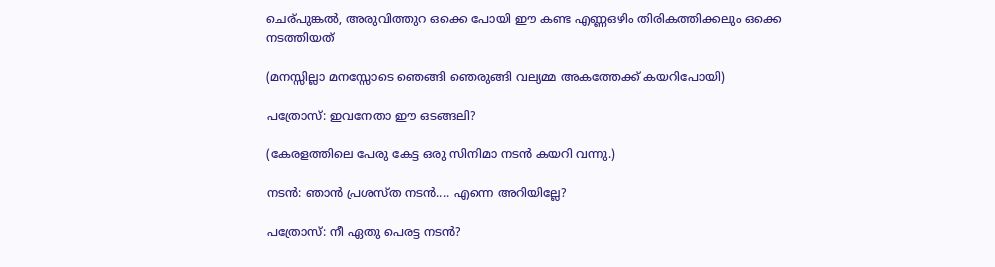ചെര്പുങ്കല്‍, അരുവിത്തുറ ഒക്കെ പോയി ഈ കണ്ട എണ്ണഒഴിം തിരികത്തിക്കലും ഒക്കെ നടത്തിയത്

(മനസ്സില്ലാ മനസ്സോടെ ഞെങ്ങി ഞെരുങ്ങി വല്യമ്മ അകത്തേക്ക് കയറിപോയി)

പത്രോസ്: ഇവനേതാ ഈ ഒടങ്ങലി?

(കേരളത്തിലെ പേരു കേട്ട ഒരു സിനിമാ നടന്‍ കയറി വന്നു.)

നടന്‍: ഞാന്‍ പ്രശസ്ത നടന്‍.... എന്നെ അറിയില്ലേ?

പത്രോസ്: നീ ഏതു പെരട്ട നടന്‍?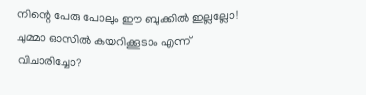നിന്റെ പേരു പോലും ഈ ബുക്കില്‍ ഇല്ലല്ലോ! ചുമ്മാ ഓസില്‍ കയറിക്കൂടാം എന്ന് വിചാരിച്ചോ?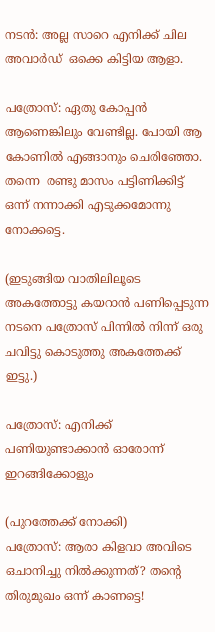നടന്‍: അല്ല സാറെ എനിക്ക് ചില അവാര്‍ഡ്  ഒക്കെ കിട്ടിയ ആളാ.

പത്രോസ്: ഏതു കോപ്പന്‍ ആണെങ്കിലും വേണ്ടില്ല. പോയി ആ കോണില്‍ എങ്ങാനും ചെരിഞ്ഞോ. തന്നെ  രണ്ടു മാസം പട്ടിണിക്കിട്ട് ഒന്ന് നന്നാക്കി എടുക്കമോന്നു നോക്കട്ടെ.

(ഇടുങ്ങിയ വാതിലിലൂടെ അകത്തോട്ടു കയറാന്‍ പണിപ്പെടുന്ന നടനെ പത്രോസ് പിന്നില്‍ നിന്ന് ഒരു ചവിട്ടു കൊടുത്തു അകത്തേക്ക് ഇട്ടു.)

പത്രോസ്: എനിക്ക് പണിയുണ്ടാക്കാന്‍ ഓരോന്ന് ഇറങ്ങിക്കോളും

(പുറത്തേക്ക് നോക്കി)
പത്രോസ്: ആരാ കിളവാ അവിടെ ഒചാനിച്ചു നില്‍ക്കുന്നത്? തന്റെ തിരുമുഖം ഒന്ന് കാണട്ടെ!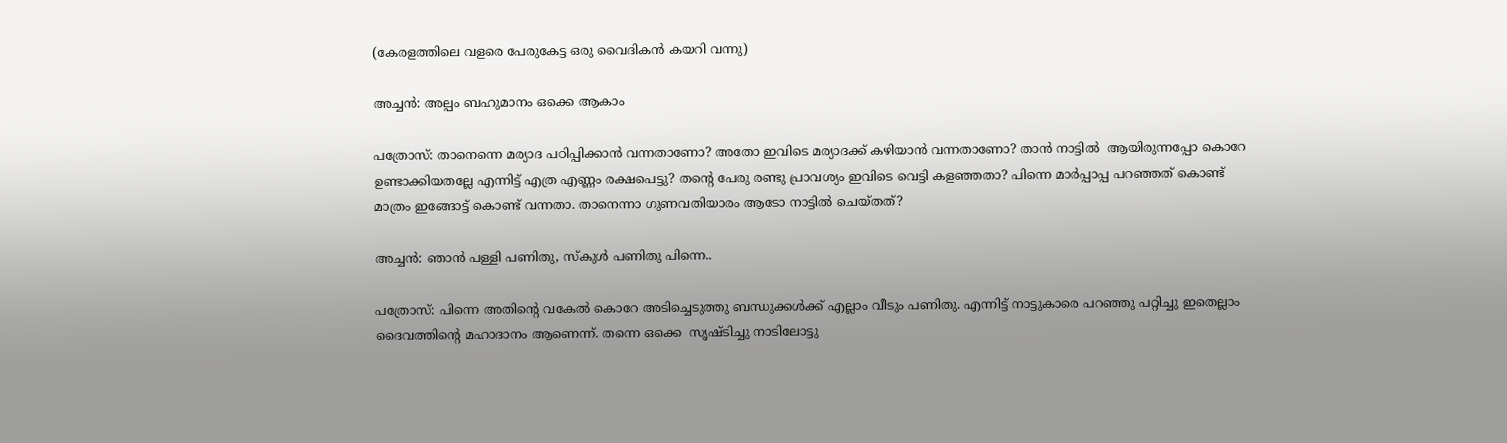(കേരളത്തിലെ വളരെ പേരുകേട്ട ഒരു വൈദികന്‍ കയറി വന്നു)

അച്ചന്‍: അല്പം ബഹുമാനം ഒക്കെ ആകാം

പത്രോസ്: താനെന്നെ മര്യാദ പഠിപ്പിക്കാന്‍ വന്നതാണോ? അതോ ഇവിടെ മര്യാദക്ക് കഴിയാന്‍ വന്നതാണോ? താന്‍ നാട്ടില്‍  ആയിരുന്നപ്പോ കൊറേ ഉണ്ടാക്കിയതല്ലേ എന്നിട്ട് എത്ര എണ്ണം രക്ഷപെട്ടു? തന്റെ പേരു രണ്ടു പ്രാവശ്യം ഇവിടെ വെട്ടി കളഞ്ഞതാ? പിന്നെ മാര്‍പ്പാപ്പ പറഞ്ഞത് കൊണ്ട് മാത്രം ഇങ്ങോട്ട് കൊണ്ട് വന്നതാ. താനെന്നാ ഗുണവതിയാരം ആടോ നാട്ടില്‍ ചെയ്തത്?

അച്ചന്‍: ഞാന്‍ പള്ളി പണിതു, സ്കുള്‍ പണിതു പിന്നെ..

പത്രോസ്: പിന്നെ അതിന്റെ വകേല്‍ കൊറേ അടിച്ചെടുത്തു ബന്ധുക്കള്‍ക്ക് എല്ലാം വീടും പണിതു. എന്നിട്ട് നാട്ടുകാരെ പറഞ്ഞു പറ്റിച്ചു ഇതെല്ലാം ദൈവത്തിന്റെ മഹാദാനം ആണെന്ന്. തന്നെ ഒക്കെ  സൃഷ്ടിച്ചു നാടിലോട്ടു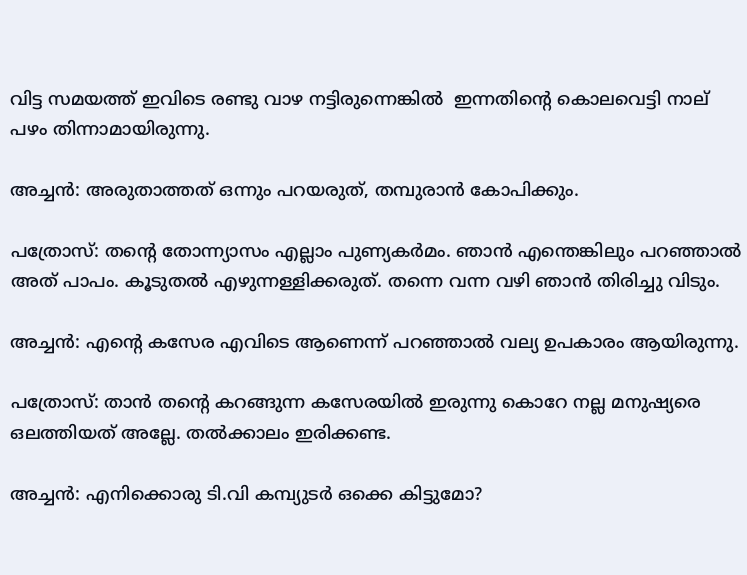വിട്ട സമയത്ത് ഇവിടെ രണ്ടു വാഴ നട്ടിരുന്നെങ്കില്‍  ഇന്നതിന്റെ കൊലവെട്ടി നാല് പഴം തിന്നാമായിരുന്നു.

അച്ചന്‍: അരുതാത്തത് ഒന്നും പറയരുത്, തമ്പുരാന്‍ കോപിക്കും.

പത്രോസ്: തന്റെ തോന്ന്യാസം എല്ലാം പുണ്യകര്‍മം. ഞാന്‍ എന്തെങ്കിലും പറഞ്ഞാല്‍  അത് പാപം. കൂടുതല്‍ എഴുന്നള്ളിക്കരുത്. തന്നെ വന്ന വഴി ഞാന്‍ തിരിച്ചു വിടും.

അച്ചന്‍: എന്റെ കസേര എവിടെ ആണെന്ന് പറഞ്ഞാല്‍ വല്യ ഉപകാരം ആയിരുന്നു.

പത്രോസ്: താന്‍ തന്റെ കറങ്ങുന്ന കസേരയില്‍ ഇരുന്നു കൊറേ നല്ല മനുഷ്യരെ ഒലത്തിയത് അല്ലേ. തല്‍ക്കാലം ഇരിക്കണ്ട.

അച്ചന്‍: എനിക്കൊരു ടി.വി കമ്പ്യുടര്‍ ഒക്കെ കിട്ടുമോ?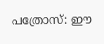പത്രോസ്: ഈ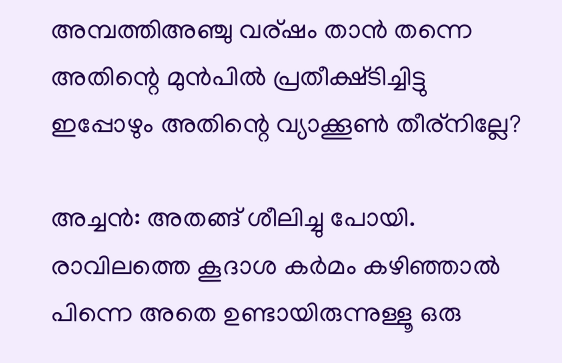അമ്പത്തിഅഞ്ചു വര്ഷം താന്‍ തന്നെ അതിന്റെ മുന്‍പില്‍ പ്രതീക്ഷ്ടിച്ചിട്ടു ഇപ്പോഴും അതിന്റെ വ്യാക്കൂണ്‍ തീര്നില്ലേ?

അച്ചന്‍: അതങ്ങ് ശീലിച്ചു പോയി. രാവിലത്തെ കൂദാശ കര്‍മം കഴിഞ്ഞാല്‍ പിന്നെ അതെ ഉണ്ടായിരുന്നുള്ളൂ ഒരു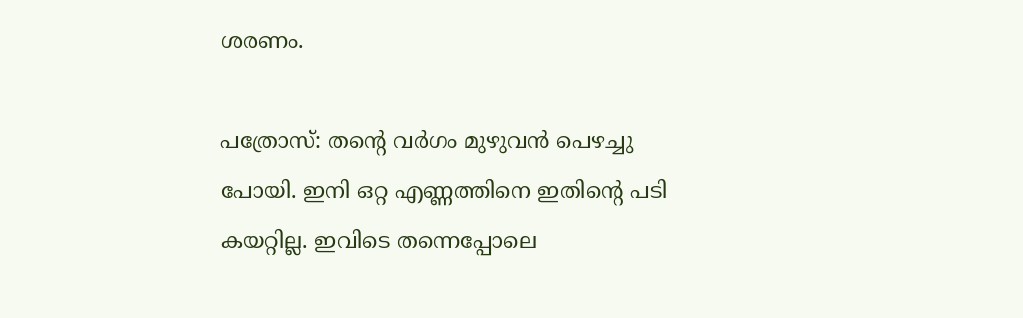ശരണം.

പത്രോസ്: തന്റെ വര്‍ഗം മുഴുവന്‍ പെഴച്ചു പോയി. ഇനി ഒറ്റ എണ്ണത്തിനെ ഇതിന്റെ പടി കയറ്റില്ല. ഇവിടെ തന്നെപ്പോലെ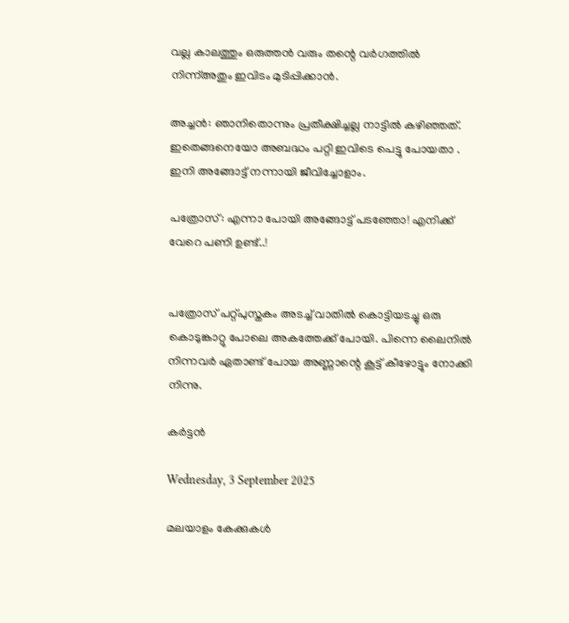വല്ല കാലത്തും ഒരുത്തന്‍ വരും തന്റെ വര്‍ഗത്തില്‍ നിന്ന്അതും ഇവിടം മുടിപ്പിക്കാന്‍.

അച്ചന്‍: ഞാനിതൊന്നും പ്രതീക്ഷിച്ചല്ല നാട്ടില്‍ കഴിഞ്ഞത്. ഇതെങ്ങനെയോ അബദ്ധം പറ്റി ഇവിടെ പെട്ടു പോയതാ . ഇനി അങ്ങോട്ട്‌ നന്നായി ജീവിച്ചോളാം.

പത്രോസ്: എന്നാ പോയി അങ്ങോട്ട്‌ പടഞ്ഞോ! എനിക്ക് വേറെ പണി ഉണ്ട്..!


പത്രോസ് പറ്റ്പുസ്തകം അടച്ച് വാതില്‍ കൊട്ടിയടച്ചു ഒരു കൊടുങ്കാറ്റു പോലെ അകത്തേക്ക് പോയി. പിന്നെ ലൈനില്‍ നിന്നവര്‍ ഏതാണ്ട് പോയ അണ്ണാന്റെ കൂട്ട് കീഴോട്ടും നോക്കി നിന്നു.

കര്‍ട്ടന്‍

Wednesday, 3 September 2025

മലയാളം കേക്കുകള്‍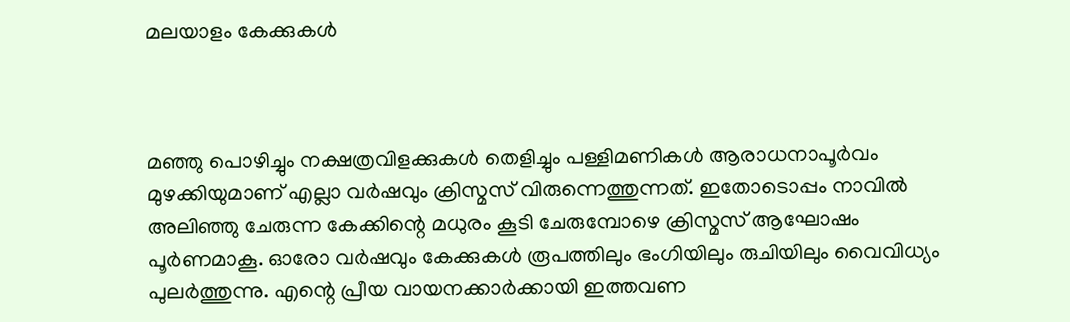മലയാളം കേക്കുകള്‍



മഞ്ഞു പൊഴിച്ചും നക്ഷത്രവിളക്കുകൾ തെളിച്ചും പള്ളിമണികൾ ആരാധനാപൂർവം മുഴക്കിയുമാണ് എല്ലാ വര്‍ഷവും ക്രിസ്മസ് വിരുന്നെത്തുന്നത്. ഇതോടൊപ്പം നാവിൽ അലിഞ്ഞു ചേരുന്ന കേക്കിന്റെ മധുരം കൂടി ചേരുമ്പോഴെ ക്രിസ്മസ് ആഘോഷം പൂർണമാകൂ. ഓരോ വർഷവും കേക്കുകൾ രൂപത്തിലും ഭംഗിയിലും രുചിയിലും വൈവിധ്യം പുലർത്തുന്നു. എന്റെ പ്രീയ വായനക്കാർക്കായി ഇത്തവണ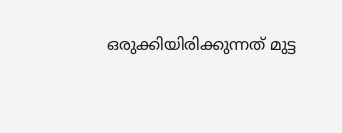ഒരുക്കിയിരിക്കുന്നത് മുട്ട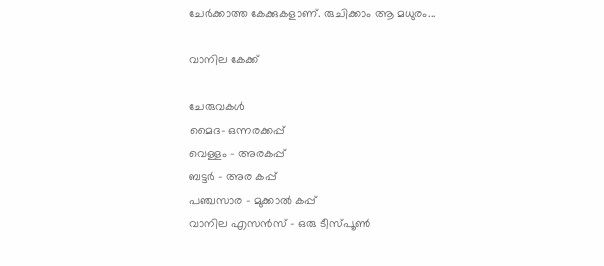ചേർക്കാത്ത കേക്കുകളാണ്. രുചിക്കാം ആ മധുരം...

വാനില കേക്ക്

ചേരുവകൾ
മൈദ– ഒന്നരക്കപ്പ്
വെള്ളം – അരകപ്പ്
ബട്ടർ – അര കപ്പ്
പഞ്ചസാര – മുക്കാൽ കപ്പ്
വാനില എസൻസ് – ഒരു ടീസ്പൂൺ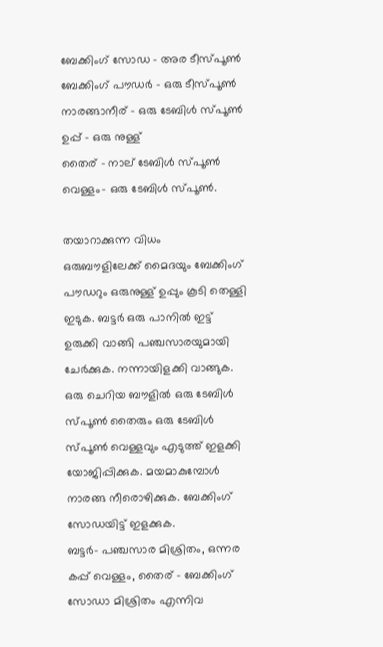ബേക്കിംഗ് സോഡ – അര ടീസ്പൂൺ
ബേക്കിംഗ് പൗഡർ – ഒരു ടീസ്പൂൺ
നാരങ്ങാനീര് – ഒരു ടേബിൾ സ്പൂൺ
ഉപ്പ് – ഒരു നുള്ള്
തൈര് – നാല് ടേബിൾ സ്പൂൺ
വെള്ളം– ഒരു ടേബിൾ സ്പൂൺ.

തയാറാക്കുന്ന വിധം
ഒരുബൗളിലേക്ക് മൈദയും ബേക്കിംഗ് പൗഡറും ഒരുനുള്ള് ഉപ്പും കൂടി തെള്ളി ഇടുക. ബട്ടർ ഒരു പാനിൽ ഇട്ട് ഉരുക്കി വാങ്ങി പഞ്ചസാരയുമായി ചേർക്കുക. നന്നായിളക്കി വാങ്ങുക. ഒരു ചെറിയ ബൗളിൽ ഒരു ടേബിൾ സ്പൂൺ തൈരും ഒരു ടേബിൾ സ്പൂൺ വെള്ളവും എടുത്ത് ഇളക്കി യോജിപ്പിക്കുക. മയമാകുമ്പോൾ നാരങ്ങ നീരൊഴിക്കുക. ബേക്കിംഗ് സോഡയിട്ട് ഇളക്കുക.
ബട്ടർ– പഞ്ചസാര മിശ്രിതം, ഒന്നര കപ്പ് വെള്ളം, തൈര് – ബേക്കിംഗ് സോഡാ മിശ്രിതം എന്നിവ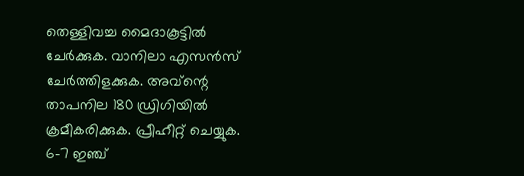തെള്ളിവച്ച മൈദാകൂട്ടിൽ ചേർക്കുക. വാനിലാ എസൻസ് ചേർത്തിളക്കുക. അവ്ന്റെ താപനില 180 ഡ്രിഗിയിൽ ക്രമീകരിക്കുക. പ്രീഹീറ്റ് ചെയ്യുക. 6–7 ഇഞ്ച്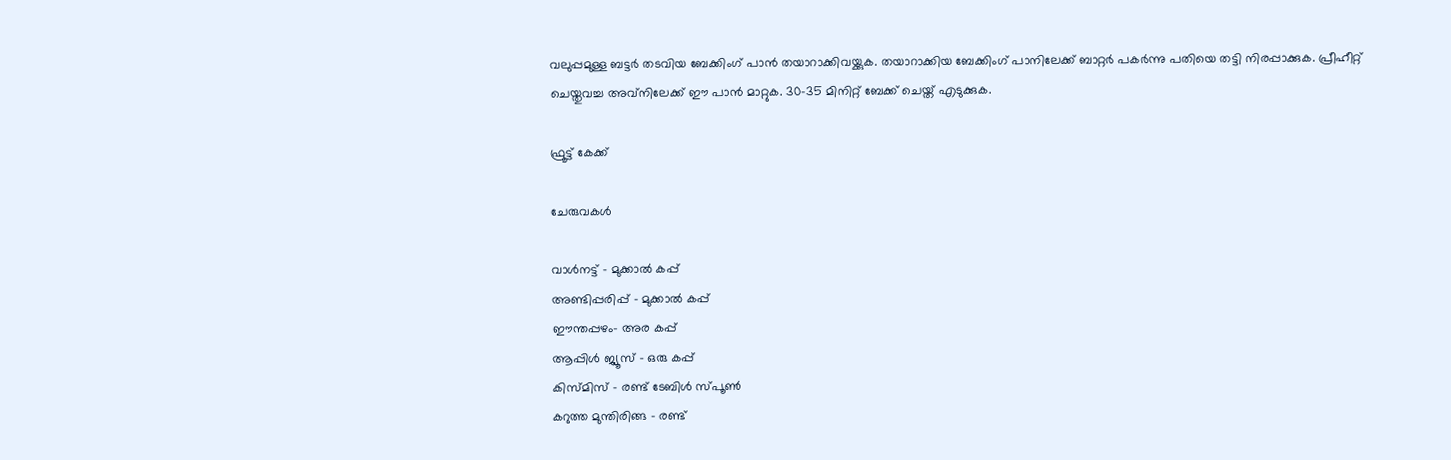വലുപ്പമുള്ള ബട്ടർ തടവിയ ബേക്കിംഗ് പാൻ തയാറാക്കിവയ്ക്കുക. തയാറാക്കിയ ബേക്കിംഗ് പാനിലേക്ക് ബാറ്റർ പകർന്നു പതിയെ തട്ടി നിരപ്പാക്കുക. പ്രീഹീറ്റ് ചെയ്തുവച്ച അവ്നിലേക്ക് ഈ പാൻ മാറ്റുക. 30–35 മിനിറ്റ് ബേക്ക് ചെയ്ത് എടുക്കുക.

ഫ്രൂട്ട് കേക്ക്

ചേരുവകൾ

വാൾനട്ട് – മുക്കാൽ കപ്പ്
അണ്ടിപ്പരിപ്പ് – മുക്കാൽ കപ്പ്
ഈന്തപ്പഴം– അര കപ്പ്
ആപ്പിൾ ജ്യൂസ് – ഒരു കപ്പ്
കിസ്മിസ് – രണ്ട് ടേബിൾ സ്പൂൺ
കറുത്ത മുന്തിരിങ്ങ – രണ്ട്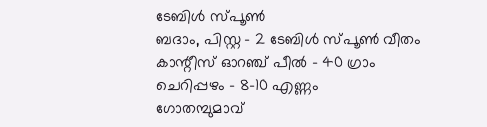ടേബിൾ സ്പൂൺ
ബദാം, പിസ്റ്റ – 2 ടേബിൾ സ്പൂൺ വീതം
കാന്റീസ് ഓറഞ്ച് പീൽ – 40 ഗ്രാം
ചെറിപ്പഴം – 8–10 എണ്ണം
ഗോതമ്പുമാവ്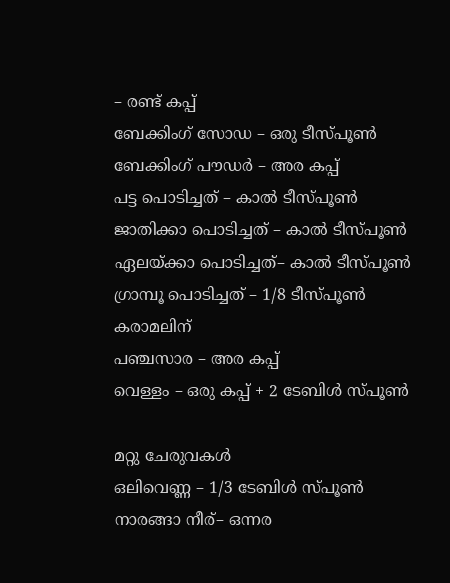– രണ്ട് കപ്പ്
ബേക്കിംഗ് സോഡ – ഒരു ടീസ്പൂൺ
ബേക്കിംഗ് പൗഡർ – അര കപ്പ്
പട്ട പൊടിച്ചത് – കാൽ ടീസ്പൂൺ
ജാതിക്കാ പൊടിച്ചത് – കാൽ ടീസ്പൂൺ
ഏലയ്ക്കാ പൊടിച്ചത്– കാൽ ടീസ്പൂൺ
ഗ്രാമ്പൂ പൊടിച്ചത് – 1/8 ടീസ്പൂൺ
കരാമലിന്
പഞ്ചസാര – അര കപ്പ്
വെള്ളം – ഒരു കപ്പ് + 2 ടേബിൾ സ്പൂൺ

മറ്റു ചേരുവകൾ
ഒലിവെണ്ണ – 1/3 ടേബിൾ സ്പൂൺ
നാരങ്ങാ നീര്– ഒന്നര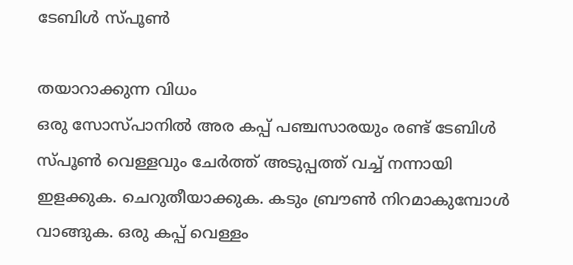ടേബിൾ സ്പൂൺ

തയാറാക്കുന്ന വിധം
ഒരു സോസ്പാനിൽ അര കപ്പ് പഞ്ചസാരയും രണ്ട് ടേബിൾ സ്പൂൺ വെള്ളവും ചേർത്ത് അടുപ്പത്ത് വച്ച് നന്നായി ഇളക്കുക. ചെറുതീയാക്കുക. കടും ബ്രൗൺ നിറമാകുമ്പോൾ വാങ്ങുക. ഒരു കപ്പ് വെള്ളം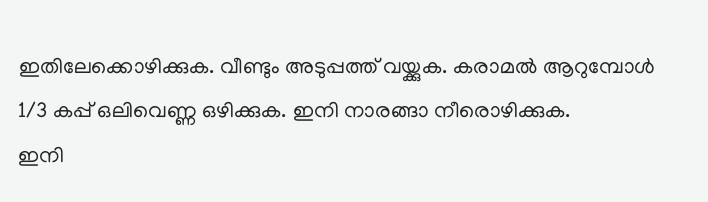ഇതിലേക്കൊഴിക്കുക. വീണ്ടും അടുപ്പത്ത് വയ്ക്കുക. കരാമൽ ആറുമ്പോൾ 1/3 കപ്പ് ഒലിവെണ്ണ ഒഴിക്കുക. ഇനി നാരങ്ങാ നീരൊഴിക്കുക.
ഇനി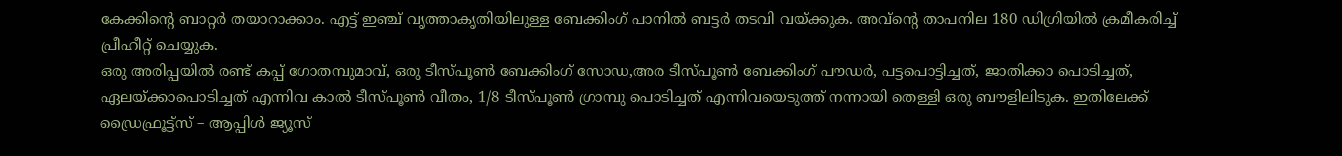കേക്കിന്റെ ബാറ്റർ തയാറാക്കാം. എട്ട് ഇഞ്ച് വൃത്താകൃതിയിലുള്ള ബേക്കിംഗ് പാനിൽ ബട്ടർ തടവി വയ്ക്കുക. അവ്ന്റെ താപനില 180 ഡിഗ്രിയിൽ ക്രമീകരിച്ച് പ്രീഹീറ്റ് ചെയ്യുക.
ഒരു അരിപ്പയിൽ രണ്ട് കപ്പ് ഗോതമ്പുമാവ്, ഒരു ടീസ്പൂൺ ബേക്കിംഗ് സോഡ,അര ടീസ്പൂൺ ബേക്കിംഗ് പൗഡർ, പട്ടപൊട്ടിച്ചത്, ജാതിക്കാ പൊടിച്ചത്, ഏലയ്ക്കാപൊടിച്ചത് എന്നിവ കാൽ ടീസ്പൂൺ വീതം, 1/8 ടീസ്പൂൺ ഗ്രാമ്പു പൊടിച്ചത് എന്നിവയെടുത്ത് നന്നായി തെള്ളി ഒരു ബൗളിലിടുക. ഇതിലേക്ക് ഡ്രൈഫ്രൂട്ട്സ് – ആപ്പിൾ ജ്യൂസ്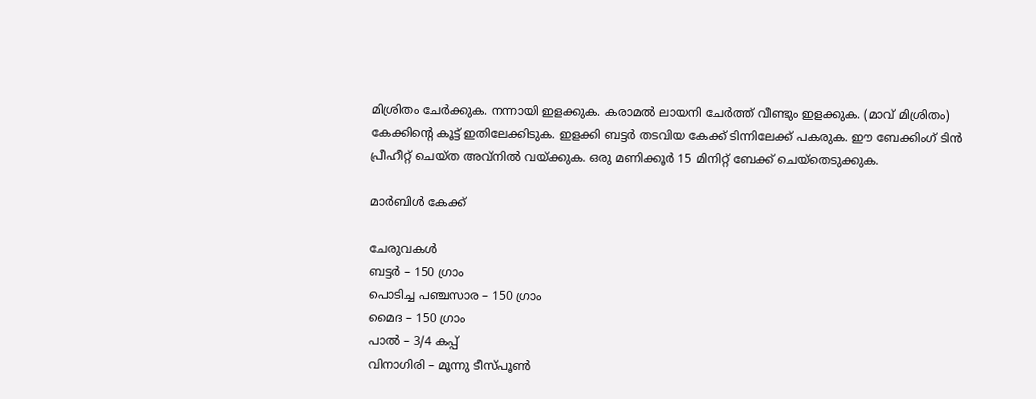മിശ്രിതം ചേർക്കുക. നന്നായി ഇളക്കുക. കരാമൽ ലായനി ചേർത്ത് വീണ്ടും ഇളക്കുക. (മാവ് മിശ്രിതം) കേക്കിന്റെ കൂട്ട് ഇതിലേക്കിടുക. ഇളക്കി ബട്ടർ തടവിയ കേക്ക് ടിന്നിലേക്ക് പകരുക. ഈ ബേക്കിംഗ് ടിൻ പ്രീഹീറ്റ് ചെയ്ത അവ്നിൽ വയ്ക്കുക. ഒരു മണിക്കൂർ 15 മിനിറ്റ് ബേക്ക് ചെയ്തെടുക്കുക.

മാർബിൾ കേക്ക്

ചേരുവകൾ
ബട്ടർ – 150 ഗ്രാം
പൊടിച്ച പഞ്ചസാര – 150 ഗ്രാം
മൈദ – 150 ഗ്രാം
പാൽ – 3/4 കപ്പ്
വിനാഗിരി – മൂന്നു ടീസ്പൂൺ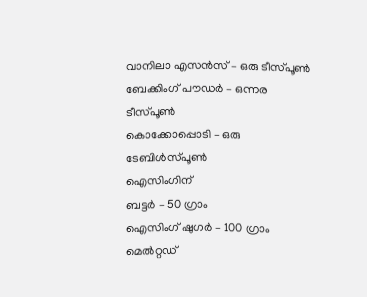വാനിലാ എസൻസ് – ഒരു ടീസ്പൂൺ
ബേക്കിംഗ് പൗഡർ – ഒന്നര ടീസ്പൂൺ
കൊക്കോപ്പൊടി – ഒരു ടേബിൾസ്പൂൺ
ഐസിംഗിന്
ബട്ടർ – 50 ഗ്രാം
ഐസിംഗ് ഷുഗർ – 100 ഗ്രാം
മെൽറ്റഡ്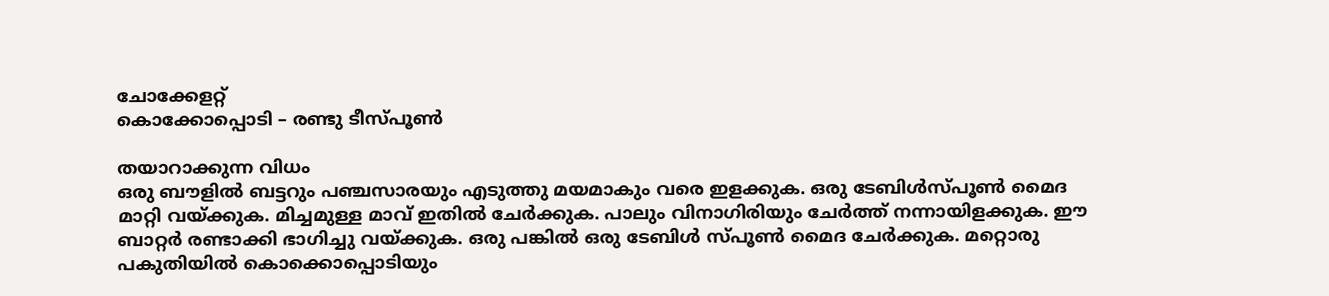ചോക്കേളറ്റ്
കൊക്കോപ്പൊടി – രണ്ടു ടീസ്പൂൺ

തയാറാക്കുന്ന വിധം
ഒരു ബൗളിൽ ബട്ടറും പഞ്ചസാരയും എടുത്തു മയമാകും വരെ ഇളക്കുക. ഒരു ടേബിൾസ്പൂൺ മൈദ മാറ്റി വയ്ക്കുക. മിച്ചമുള്ള മാവ് ഇതിൽ ചേർക്കുക. പാലും വിനാഗിരിയും ചേർത്ത് നന്നായിളക്കുക. ഈ ബാറ്റർ രണ്ടാക്കി ഭാഗിച്ചു വയ്ക്കുക. ഒരു പങ്കിൽ ഒരു ടേബിൾ സ്പൂൺ മൈദ ചേർക്കുക. മറ്റൊരു പകുതിയിൽ കൊക്കൊപ്പൊടിയും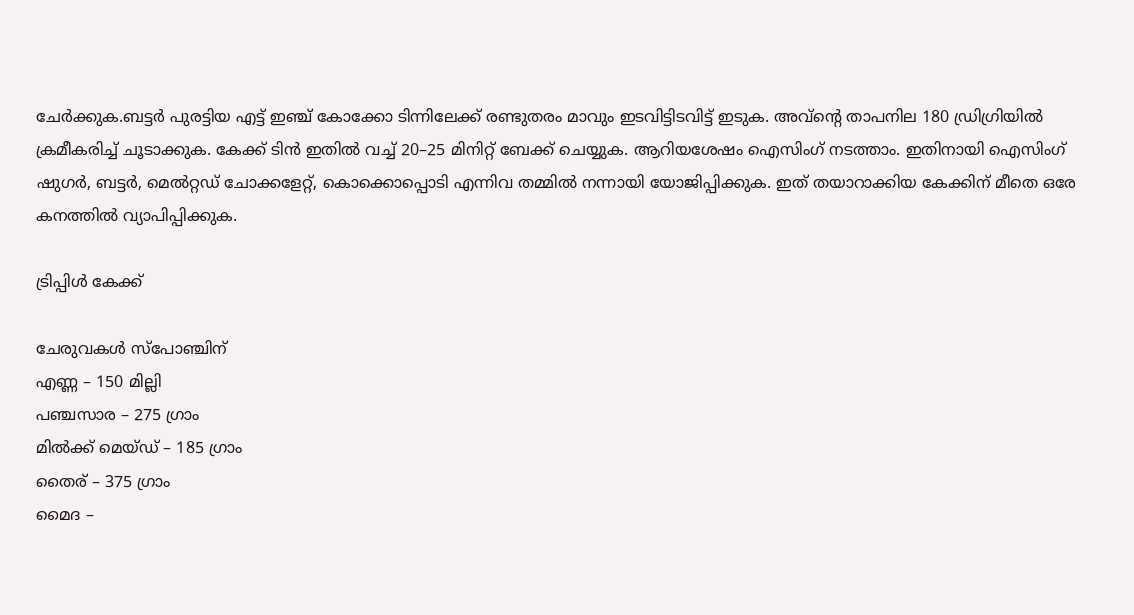ചേർക്കുക.ബട്ടർ പുരട്ടിയ എട്ട് ഇഞ്ച് കോക്കോ ടിന്നിലേക്ക് രണ്ടുതരം മാവും ഇടവിട്ടിടവിട്ട് ഇടുക. അവ്ന്റെ താപനില 180 ഡ്രിഗ്രിയിൽ ക്രമീകരിച്ച് ചൂടാക്കുക. കേക്ക് ടിൻ ഇതിൽ വച്ച് 20–25 മിനിറ്റ് ബേക്ക് ചെയ്യുക. ആറിയശേഷം ഐസിംഗ് നടത്താം. ഇതിനായി ഐസിംഗ് ഷുഗർ, ബട്ടർ, മെൽറ്റഡ് ചോക്കളേറ്റ്, കൊക്കൊപ്പൊടി എന്നിവ തമ്മിൽ നന്നായി യോജിപ്പിക്കുക. ഇത് തയാറാക്കിയ കേക്കിന് മീതെ ഒരേ കനത്തിൽ വ്യാപിപ്പിക്കുക.

ട്രിപ്പിൾ കേക്ക്

ചേരുവകൾ സ്പോഞ്ചിന്
എണ്ണ – 150 മില്ലി
പഞ്ചസാര – 275 ഗ്രാം
മിൽക്ക് മെയ്ഡ് – 185 ഗ്രാം
തൈര് – 375 ഗ്രാം
മൈദ –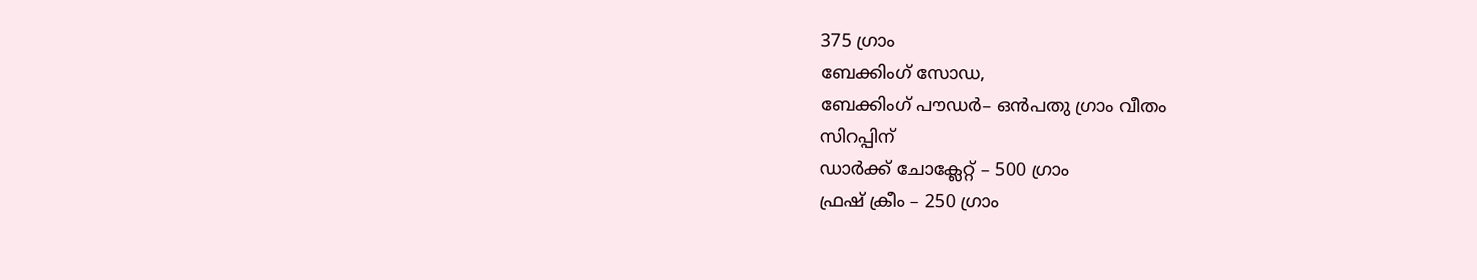375 ഗ്രാം
ബേക്കിംഗ് സോഡ,
ബേക്കിംഗ് പൗഡർ– ഒൻപതു ഗ്രാം വീതം
സിറപ്പിന്
ഡാർക്ക് ചോക്ലേറ്റ് – 500 ഗ്രാം
ഫ്രഷ് ക്രീം – 250 ഗ്രാം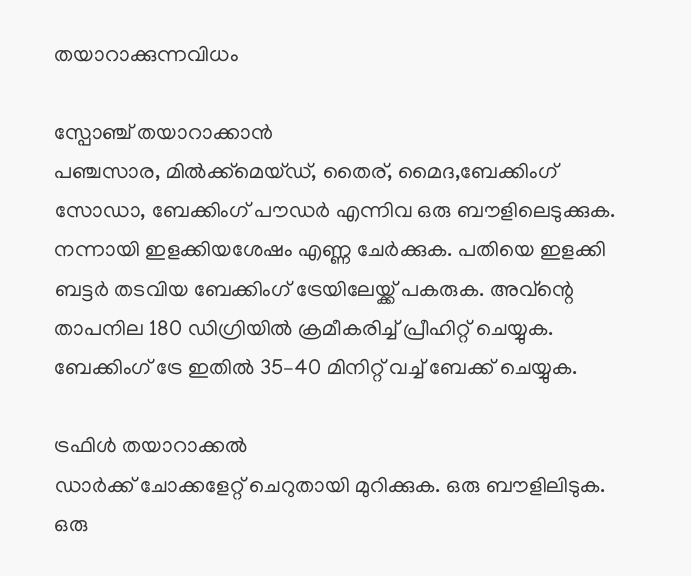തയാറാക്കുന്നവിധം

സ്പോഞ്ച് തയാറാക്കാൻ
പഞ്ചസാര, മിൽക്ക്മെയ്ഡ്, തൈര്, മൈദ,ബേക്കിംഗ് സോഡാ, ബേക്കിംഗ് പൗഡർ എന്നിവ ഒരു ബൗളിലെടുക്കുക. നന്നായി ഇളക്കിയശേഷം എണ്ണ ചേർക്കുക. പതിയെ ഇളക്കി ബട്ടർ തടവിയ ബേക്കിംഗ് ട്രേയിലേയ്ക്ക് പകരുക. അവ്ന്റെ താപനില 180 ഡിഗ്രിയിൽ ക്രമീകരിച്ച് പ്രീഹിറ്റ് ചെയ്യുക. ബേക്കിംഗ് ട്രേ ഇതിൽ 35–40 മിനിറ്റ് വച്ച് ബേക്ക് ചെയ്യുക.

ട്രഫിൾ തയാറാക്കൽ
ഡാർക്ക് ചോക്കളേറ്റ് ചെറുതായി മുറിക്കുക. ഒരു ബൗളിലിടുക. ഒരു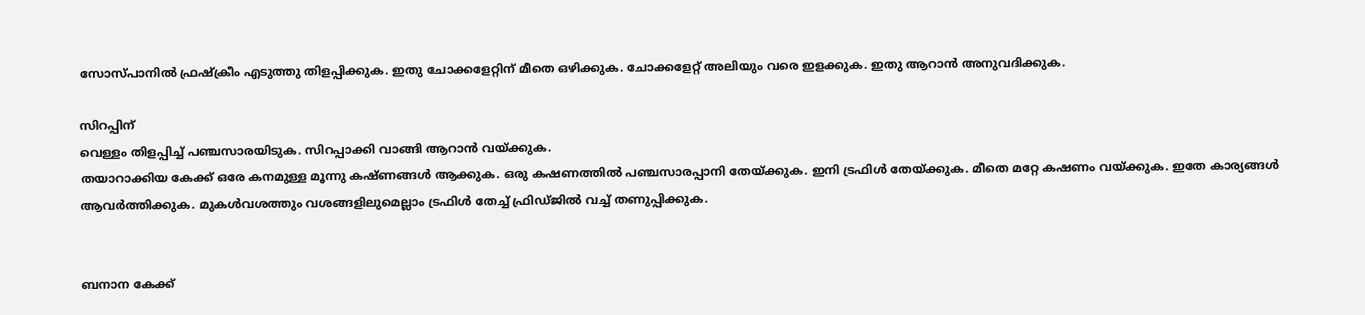സോസ്പാനിൽ ഫ്രഷ്ക്രീം എടുത്തു തിളപ്പിക്കുക. ഇതു ചോക്കളേറ്റിന് മീതെ ഒഴിക്കുക. ചോക്കളേറ്റ് അലിയും വരെ ഇളക്കുക. ഇതു ആറാൻ അനുവദിക്കുക.

സിറപ്പിന്
വെള്ളം തിളപ്പിച്ച് പഞ്ചസാരയിടുക. സിറപ്പാക്കി വാങ്ങി ആറാൻ വയ്ക്കുക.
തയാറാക്കിയ കേക്ക് ഒരേ കനമുള്ള മൂന്നു കഷ്ണങ്ങൾ ആക്കുക. ഒരു കഷണത്തിൽ പഞ്ചസാരപ്പാനി തേയ്ക്കുക. ഇനി ട്രഫിൾ തേയ്ക്കുക. മീതെ മറ്റേ കഷണം വയ്ക്കുക. ഇതേ കാര്യങ്ങൾ ആവർത്തിക്കുക. മുകൾവശത്തും വശങ്ങളിലുമെല്ലാം ട്രഫിൾ തേച്ച് ഫ്രിഡ്ജിൽ വച്ച് തണുപ്പിക്കുക.


ബനാന കേക്ക്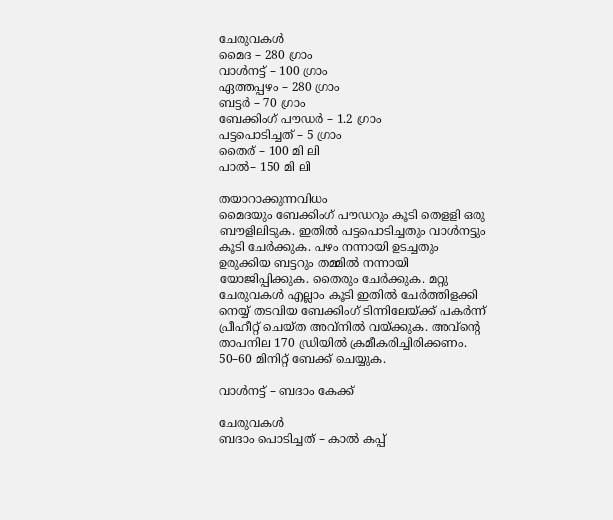ചേരുവകൾ
മൈദ – 280 ഗ്രാം
വാൾനട്ട് – 100 ഗ്രാം
ഏത്തപ്പഴം – 280 ഗ്രാം
ബട്ടർ – 70 ഗ്രാം
ബേക്കിംഗ് പൗഡർ – 1.2 ഗ്രാം
പട്ടപൊടിച്ചത് – 5 ഗ്രാം
തൈര് – 100 മി ലി
പാൽ– 150 മി ലി

തയാറാക്കുന്നവിധം
മൈദയും ബേക്കിംഗ് പൗഡറും കൂടി തെളളി ഒരു ബൗളിലിടുക. ഇതിൽ പട്ടപൊടിച്ചതും വാൾനട്ടും കൂടി ചേർക്കുക. പഴം നന്നായി ഉടച്ചതും ഉരുക്കിയ ബട്ടറും തമ്മിൽ നന്നായി യോജിപ്പിക്കുക. തൈരും ചേർക്കുക. മറ്റു ചേരുവകൾ എല്ലാം കൂടി ഇതിൽ ചേർത്തിളക്കി നെയ്യ് തടവിയ ബേക്കിംഗ് ടിന്നിലേയ്ക്ക് പകർന്ന് പ്രീഹീറ്റ് ചെയ്ത അവ്നിൽ വയ്ക്കുക. അവ്ന്റെ താപനില 170 ഡ്രിയിൽ ക്രമീകരിച്ചിരിക്കണം. 50–60 മിനിറ്റ് ബേക്ക് ചെയ്യുക.

വാൾനട്ട് – ബദാം കേക്ക്

ചേരുവകൾ
ബദാം പൊടിച്ചത് – കാൽ കപ്പ്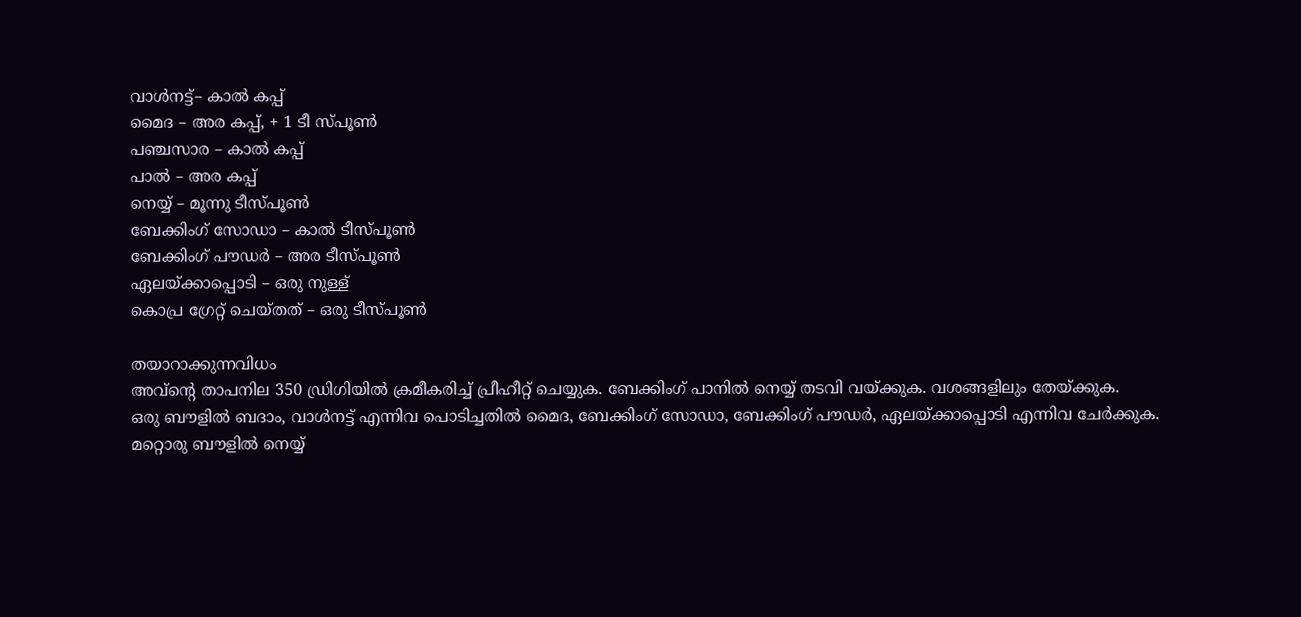വാൾനട്ട്– കാൽ കപ്പ്
മൈദ – അര കപ്പ്, + 1 ടീ സ്പൂൺ
പഞ്ചസാര – കാൽ കപ്പ്
പാൽ – അര കപ്പ്
നെയ്യ് – മൂന്നു ടീസ്പൂൺ
ബേക്കിംഗ് സോഡാ – കാൽ ടീസ്പൂൺ
ബേക്കിംഗ് പൗഡർ – അര ടീസ്പൂൺ
ഏലയ്ക്കാപ്പൊടി – ഒരു നുള്ള്
കൊപ്ര ഗ്രേറ്റ് ചെയ്തത് – ഒരു ടീസ്പൂൺ

തയാറാക്കുന്നവിധം
അവ്ന്റെ താപനില 350 ഡ്രിഗിയിൽ ക്രമീകരിച്ച് പ്രീഹീറ്റ് ചെയ്യുക. ബേക്കിംഗ് പാനിൽ നെയ്യ് തടവി വയ്ക്കുക. വശങ്ങളിലും തേയ്ക്കുക.
ഒരു ബൗളിൽ ബദാം, വാൾനട്ട് എന്നിവ പൊടിച്ചതിൽ മൈദ, ബേക്കിംഗ് സോഡാ, ബേക്കിംഗ് പൗഡർ, ഏലയ്ക്കാപ്പൊടി എന്നിവ ചേർക്കുക.
മറ്റൊരു ബൗളിൽ നെയ്യ്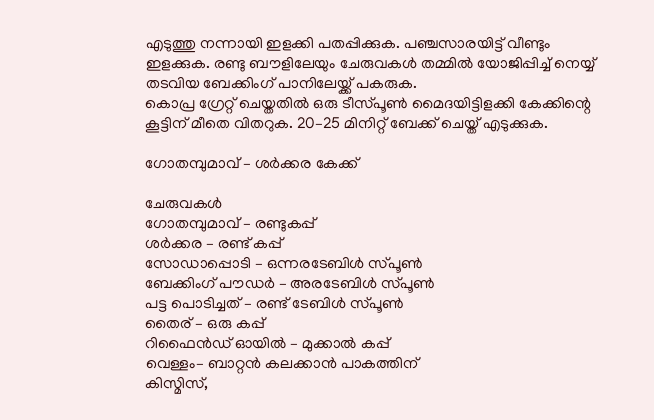എടുത്തു നന്നായി ഇളക്കി പതപ്പിക്കുക. പഞ്ചസാരയിട്ട് വീണ്ടും ഇളക്കുക. രണ്ടു ബൗളിലേയും ചേരുവകൾ തമ്മിൽ യോജിപ്പിച്ച് നെയ്യ് തടവിയ ബേക്കിംഗ് പാനിലേയ്ക്ക് പകരുക.
കൊപ്ര ഗ്രേറ്റ് ചെയ്തതിൽ ഒരു ടീസ്പൂൺ മൈദയിട്ടിളക്കി കേക്കിന്റെ കൂട്ടിന് മീതെ വിതറുക. 20–25 മിനിറ്റ് ബേക്ക് ചെയ്ത് എടുക്കുക.

ഗോതമ്പുമാവ് – ശർക്കര കേക്ക്

ചേരുവകൾ
ഗോതമ്പുമാവ് – രണ്ടുകപ്പ്
ശർക്കര – രണ്ട് കപ്പ്
സോഡാപ്പൊടി – ഒന്നരടേബിൾ സ്പൂൺ
ബേക്കിംഗ് പൗഡർ – അരടേബിൾ സ്പൂൺ
പട്ട പൊടിച്ചത് – രണ്ട് ടേബിൾ സ്പൂൺ
തൈര് – ഒരു കപ്പ്
റിഫൈൻഡ് ഓയിൽ – മുക്കാൽ കപ്പ്
വെള്ളം– ബാറ്റൻ കലക്കാൻ പാകത്തിന്
കിസ്മിസ്,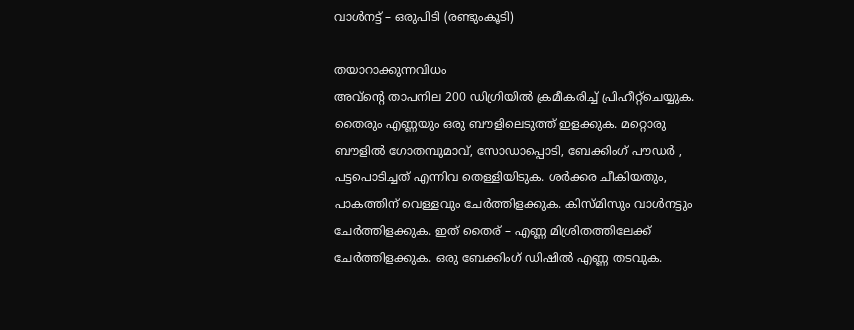വാൾനട്ട് – ഒരുപിടി (രണ്ടുംകൂടി)

തയാറാക്കുന്നവിധം
അവ്ന്റെ താപനില 200 ഡിഗ്രിയിൽ ക്രമീകരിച്ച് പ്രിഹീറ്റ്ചെയ്യുക.
തൈരും എണ്ണയും ഒരു ബൗളിലെടുത്ത് ഇളക്കുക. മറ്റൊരു ബൗളിൽ ഗോതമ്പുമാവ്, സോഡാപ്പൊടി, ബേക്കിംഗ് പൗഡർ , പട്ടപൊടിച്ചത് എന്നിവ തെള്ളിയിടുക. ശർക്കര ചീകിയതും, പാകത്തിന് വെള്ളവും ചേർത്തിളക്കുക. കിസ്മിസും വാൾനട്ടും ചേർത്തിളക്കുക. ഇത് തൈര് – എണ്ണ മിശ്രിതത്തിലേക്ക് ചേർത്തിളക്കുക. ഒരു ബേക്കിംഗ് ഡിഷിൽ എണ്ണ തടവുക.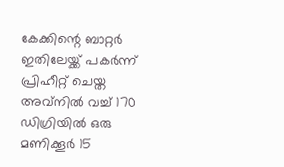കേക്കിന്റെ ബാറ്റർ ഇതിലേയ്ക്ക് പകർന്ന് പ്രിഹീറ്റ് ചെയ്ത അവ്നിൽ വച്ച് 170 ഡിഗ്രിയിൽ ഒരു മണിക്കൂർ 15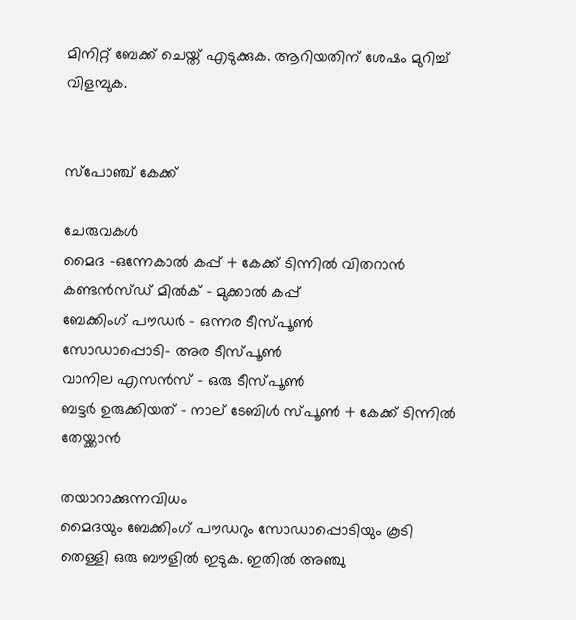മിനിറ്റ് ബേക്ക് ചെയ്ത് എടുക്കുക. ആറിയതിന് ശേഷം മുറിച്ച് വിളമ്പുക.


സ്പോഞ്ച് കേക്ക്

ചേരുവകൾ
മൈദ –ഒന്നേകാൽ കപ്പ് + കേക്ക് ടിന്നിൽ വിതറാൻ
കണ്ടൻസ്ഡ് മിൽക് – മുക്കാൽ കപ്പ്
ബേക്കിംഗ് പൗഡർ – ഒന്നര ടീസ്പൂൺ
സോഡാപ്പൊടി– അര ടീസ്പൂൺ
വാനില എസൻസ് – ഒരു ടീസ്പൂൺ
ബട്ടർ ഉരുക്കിയത് – നാല് ടേബിൾ സ്പൂൺ + കേക്ക് ടിന്നിൽ തേയ്ക്കാൻ

തയാറാക്കുന്നവിധം
മൈദയും ബേക്കിംഗ് പൗഡറും സോഡാപ്പൊടിയും കൂടി തെള്ളി ഒരു ബൗളിൽ ഇടുക. ഇതിൽ അഞ്ചു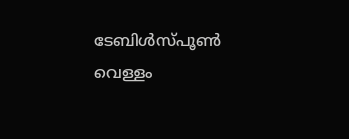ടേബിൾസ്പൂൺ വെള്ളം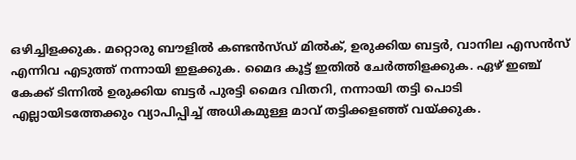ഒഴിച്ചിളക്കുക. മറ്റൊരു ബൗളിൽ കണ്ടൻസ്ഡ് മിൽക്, ഉരുക്കിയ ബട്ടർ, വാനില എസൻസ് എന്നിവ എടുത്ത് നന്നായി ഇളക്കുക. മൈദ കൂട്ട് ഇതിൽ ചേർത്തിളക്കുക. ഏഴ് ഇഞ്ച് കേക്ക് ടിന്നിൽ ഉരുക്കിയ ബട്ടർ പുരട്ടി മൈദ വിതറി, നന്നായി തട്ടി പൊടി എല്ലായിടത്തേക്കും വ്യാപിപ്പിച്ച് അധികമുള്ള മാവ് തട്ടിക്കളഞ്ഞ് വയ്ക്കുക.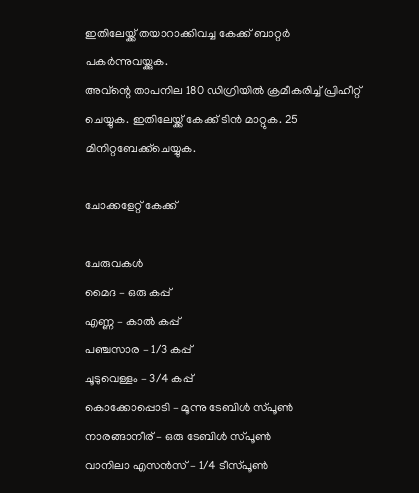ഇതിലേയ്ക്ക് തയാറാക്കിവച്ച കേക്ക് ബാറ്റർ പകർന്നുവയ്ക്കുക.
അവ്ന്റെ താപനില 180 ഡിഗ്രിയിൽ ക്രമീകരിച്ച് പ്രിഹീറ്റ് ചെയ്യുക. ഇതിലേയ്ക്ക് കേക്ക് ടിൻ മാറ്റുക. 25
മിനിറ്റബേക്ക്ചെയ്യുക.

ചോക്കളേറ്റ് കേക്ക്

ചേരുവകൾ
മൈദ – ഒരു കപ്പ്
എണ്ണ – കാൽ കപ്പ്
പഞ്ചസാര – 1/3 കപ്പ്
ചൂടുവെള്ളം – 3/4 കപ്പ്
കൊക്കോപ്പൊടി – മൂന്നു ടേബിൾ സ്പൂൺ
നാരങ്ങാനീര് – ഒരു ടേബിൾ സ്പൂൺ
വാനിലാ എസൻസ് – 1/4 ടീസ്പൂൺ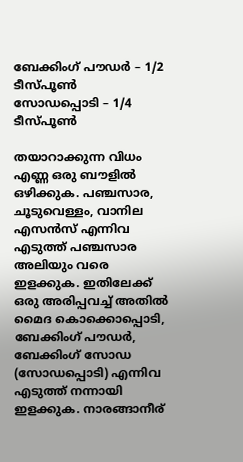ബേക്കിംഗ് പൗഡർ – 1/2 ടീസ്പൂൺ
സോഡപ്പൊടി – 1/4 ടീസ്പൂൺ

തയാറാക്കുന്ന വിധം
എണ്ണ ഒരു ബൗളിൽ ഒഴിക്കുക. പഞ്ചസാര, ചൂടുവെള്ളം, വാനില എസൻസ് എന്നിവ എടുത്ത് പഞ്ചസാര അലിയും വരെ ഇളക്കുക. ഇതിലേക്ക് ഒരു അരിപ്പവച്ച് അതിൽ മൈദ കൊക്കൊപ്പൊടി, ബേക്കിംഗ് പൗഡർ, ബേക്കിംഗ് സോഡ (സോഡപ്പൊടി) എന്നിവ എടുത്ത് നന്നായി ഇളക്കുക. നാരങ്ങാനീര്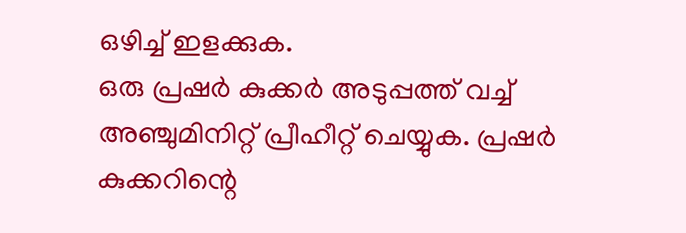ഒഴിച്ച് ഇളക്കുക.
ഒരു പ്രഷർ കുക്കർ അടുപ്പത്ത് വച്ച് അഞ്ചുമിനിറ്റ് പ്രീഹീറ്റ് ചെയ്യുക. പ്രഷർ കുക്കറിന്റെ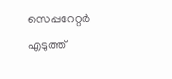സെപ്പറേറ്റർ എടുത്ത്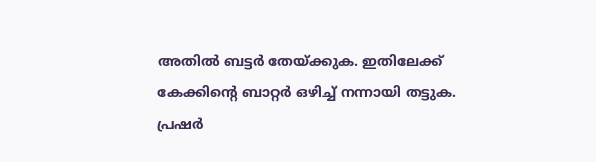അതിൽ ബട്ടർ തേയ്ക്കുക. ഇതിലേക്ക് കേക്കിന്റെ ബാറ്റർ ഒഴിച്ച് നന്നായി തട്ടുക.
പ്രഷർ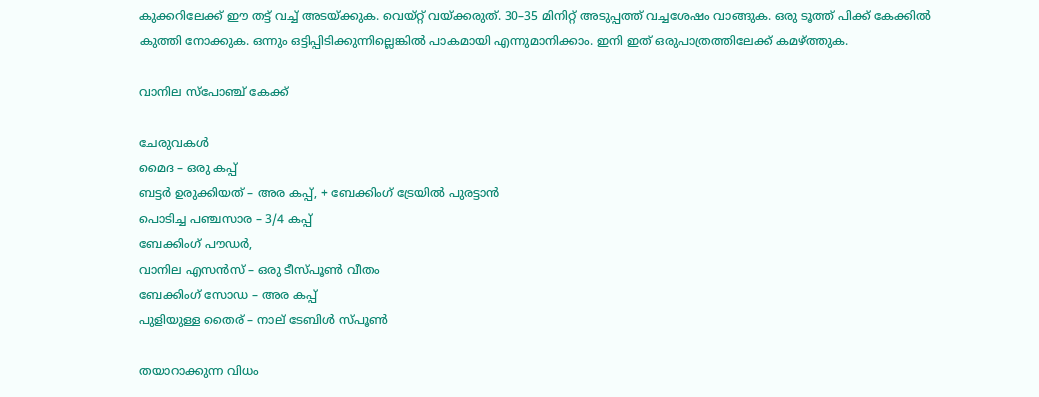കുക്കറിലേക്ക് ഈ തട്ട് വച്ച് അടയ്ക്കുക. വെയ്റ്റ് വയ്ക്കരുത്. 30–35 മിനിറ്റ് അടുപ്പത്ത് വച്ചശേഷം വാങ്ങുക. ഒരു ടൂത്ത് പിക്ക് കേക്കിൽ കുത്തി നോക്കുക. ഒന്നും ഒട്ടിപ്പിടിക്കുന്നില്ലെങ്കിൽ പാകമായി എന്നുമാനിക്കാം. ഇനി ഇത് ഒരുപാത്രത്തിലേക്ക് കമഴ്ത്തുക.

വാനില സ്പോഞ്ച് കേക്ക്

ചേരുവകൾ
മൈദ – ഒരു കപ്പ്
ബട്ടർ ഉരുക്കിയത് – അര കപ്പ്, + ബേക്കിംഗ് ട്രേയിൽ പുരട്ടാൻ
പൊടിച്ച പഞ്ചസാര – 3/4 കപ്പ്
ബേക്കിംഗ് പൗഡർ,
വാനില എസൻസ് – ഒരു ടീസ്പൂൺ വീതം
ബേക്കിംഗ് സോഡ – അര കപ്പ്
പുളിയുള്ള തൈര് – നാല് ടേബിൾ സ്പൂൺ

തയാറാക്കുന്ന വിധം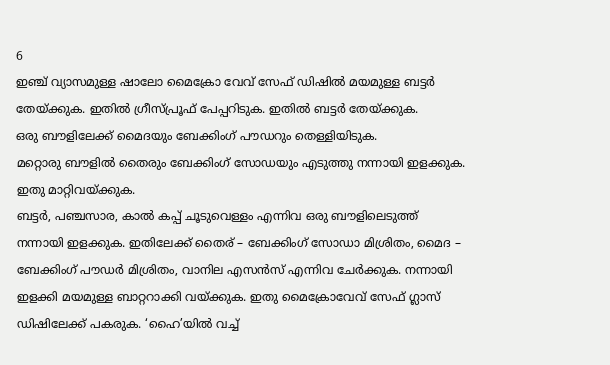6
ഇഞ്ച് വ്യാസമുള്ള ഷാലോ മൈക്രോ വേവ് സേഫ് ഡിഷിൽ മയമുള്ള ബട്ടർ തേയ്ക്കുക. ഇതിൽ ഗ്രീസ്പ്രൂഫ് പേപ്പറിടുക. ഇതിൽ ബട്ടർ തേയ്ക്കുക.
ഒരു ബൗളിലേക്ക് മൈദയും ബേക്കിംഗ് പൗഡറും തെള്ളിയിടുക.
മറ്റൊരു ബൗളിൽ തൈരും ബേക്കിംഗ് സോഡയും എടുത്തു നന്നായി ഇളക്കുക. ഇതു മാറ്റിവയ്ക്കുക.
ബട്ടർ, പഞ്ചസാര, കാൽ കപ്പ് ചൂടുവെള്ളം എന്നിവ ഒരു ബൗളിലെടുത്ത് നന്നായി ഇളക്കുക. ഇതിലേക്ക് തൈര് – ബേക്കിംഗ് സോഡാ മിശ്രിതം, മൈദ – ബേക്കിംഗ് പൗഡർ മിശ്രിതം, വാനില എസൻസ് എന്നിവ ചേർക്കുക. നന്നായി ഇളക്കി മയമുള്ള ബാറ്ററാക്കി വയ്ക്കുക. ഇതു മൈക്രോവേവ് സേഫ് ഗ്ലാസ് ഡിഷിലേക്ക് പകരുക. ‘ഹൈ’യിൽ വച്ച്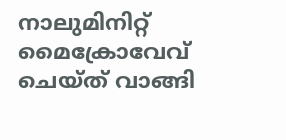നാലുമിനിറ്റ് മൈക്രോവേവ് ചെയ്ത് വാങ്ങി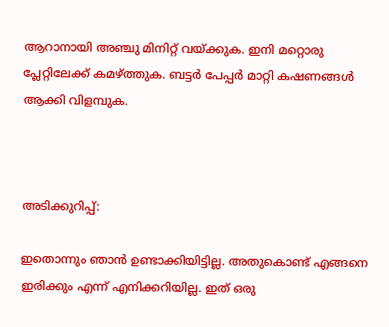ആറാനായി അഞ്ചു മിനിറ്റ് വയ്ക്കുക. ഇനി മറ്റൊരു പ്ലേറ്റിലേക്ക് കമഴ്ത്തുക. ബട്ടർ പേപ്പർ മാറ്റി കഷണങ്ങൾ ആക്കി വിളമ്പുക.



അടിക്കുറിപ്പ്:

ഇതൊന്നും ഞാന്‍ ഉണ്ടാക്കിയിട്ടില്ല. അതുകൊണ്ട് എങ്ങനെ ഇരിക്കും എന്ന് എനിക്കറിയില്ല. ഇത് ഒരു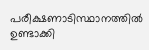പരീക്ഷണാടിസ്ഥാനത്തില്‍ ഉണ്ടാക്കി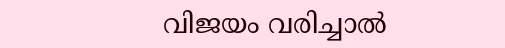വിജയം വരിച്ചാല്‍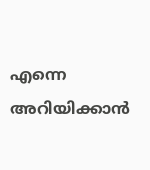എന്നെ അറിയിക്കാന്‍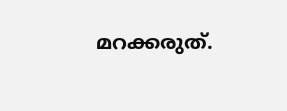മറക്കരുത്.